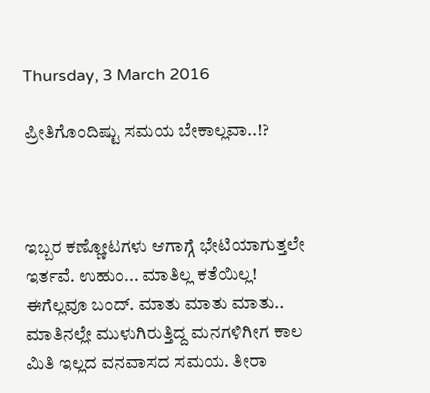Thursday, 3 March 2016

ಪ್ರೀತಿಗೊಂದಿಷ್ಟು ಸಮಯ ಬೇಕಾಲ್ಲವಾ..!?



ಇಬ್ಬರ ಕಣ್ಣೋಟಗಳು ಆಗಾಗ್ಗೆ ಭೇಟಿಯಾಗುತ್ತಲೇ ಇರ್ತವೆ. ಉಹುಂ... ಮಾತಿಲ್ಲ ಕತೆಯಿಲ್ಲ! ಈಗೆಲ್ಲವೂ ಬಂದ್. ಮಾತು ಮಾತು ಮಾತು.. ಮಾತಿನಲ್ಲೇ ಮುಳುಗಿರುತ್ತಿದ್ದ ಮನಗಳಿಗೀಗ ಕಾಲ ಮಿತಿ ಇಲ್ಲದ ವನವಾಸದ ಸಮಯ. ತೀರಾ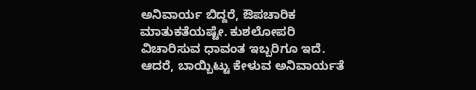ಅನಿವಾರ್ಯ ಬಿದ್ದರೆ, ಔಪಚಾರಿಕ ಮಾತುಕತೆಯಷ್ಟೇ. ಕುಶಲೋಪರಿ ವಿಚಾರಿಸುವ ಧಾವಂತ ಇಬ್ಬರಿಗೂ ಇದೆ. ಆದರೆ, ಬಾಯ್ಬಿಟ್ಟು ಕೇಳುವ ಅನಿವಾರ್ಯತೆ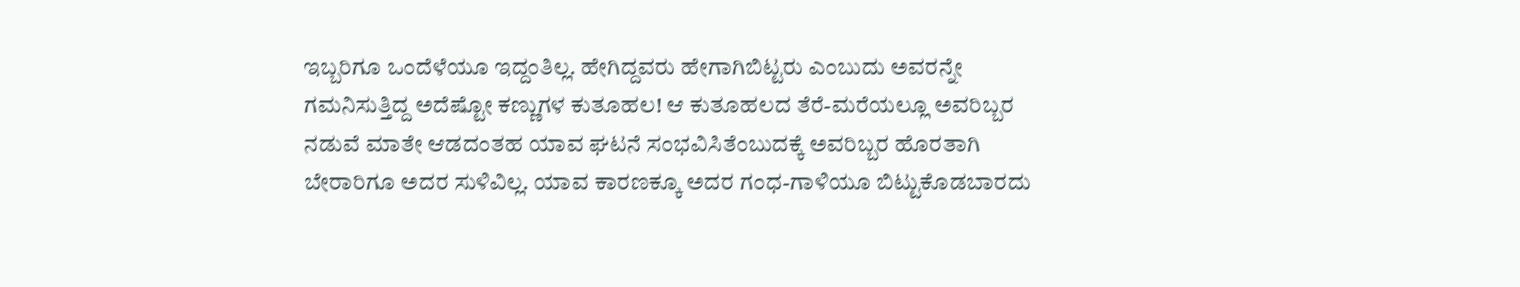ಇಬ್ಬರಿಗೂ ಒಂದೆಳೆಯೂ ಇದ್ದಂತಿಲ್ಲ. ಹೇಗಿದ್ದವರು ಹೇಗಾಗಿಬಿಟ್ಟರು ಎಂಬುದು ಅವರನ್ನೇ ಗಮನಿಸುತ್ತಿದ್ದ ಅದೆಷ್ಟೋ ಕಣ್ಣುಗಳ ಕುತೂಹಲ! ಆ ಕುತೂಹಲದ ತೆರೆ-ಮರೆಯಲ್ಲೂ ಅವರಿಬ್ಬರ ನಡುವೆ ಮಾತೇ ಆಡದಂತಹ ಯಾವ ಘಟನೆ ಸಂಭವಿಸಿತೆಂಬುದಕ್ಕೆ ಅವರಿಬ್ಬರ ಹೊರತಾಗಿ ಬೇರಾರಿಗೂ ಅದರ ಸುಳಿವಿಲ್ಲ. ಯಾವ ಕಾರಣಕ್ಕೂ ಅದರ ಗಂಧ-ಗಾಳಿಯೂ ಬಿಟ್ಟುಕೊಡಬಾರದು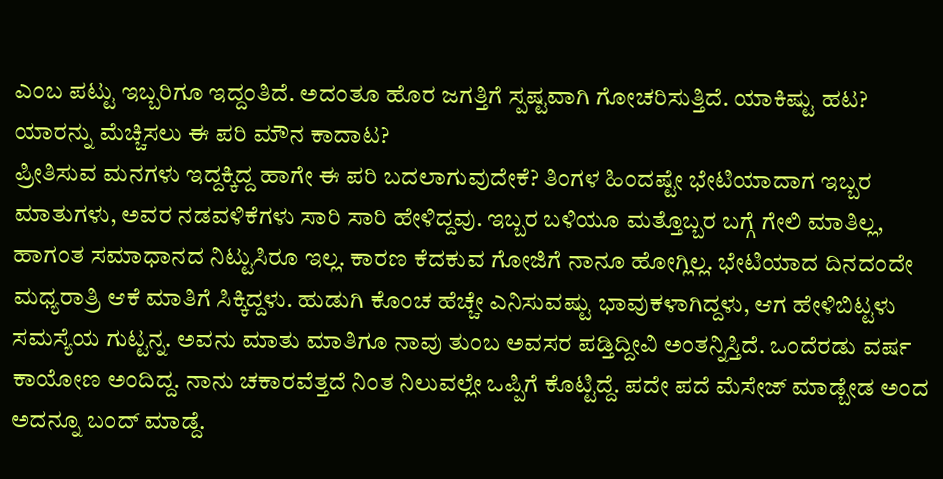ಎಂಬ ಪಟ್ಟು ಇಬ್ಬರಿಗೂ ಇದ್ದಂತಿದೆ. ಅದಂತೂ ಹೊರ ಜಗತ್ತಿಗೆ ಸ್ಪಷ್ಟವಾಗಿ ಗೋಚರಿಸುತ್ತಿದೆ. ಯಾಕಿಷ್ಟು ಹಟ? ಯಾರನ್ನು ಮೆಚ್ಚಿಸಲು ಈ ಪರಿ ಮೌನ ಕಾದಾಟ?
ಪ್ರೀತಿಸುವ ಮನಗಳು ಇದ್ದಕ್ಕಿದ್ದ ಹಾಗೇ ಈ ಪರಿ ಬದಲಾಗುವುದೇಕೆ? ತಿಂಗಳ ಹಿಂದಷ್ಟೇ ಭೇಟಿಯಾದಾಗ ಇಬ್ಬರ ಮಾತುಗಳು, ಅವರ ನಡವಳಿಕೆಗಳು ಸಾರಿ ಸಾರಿ ಹೇಳಿದ್ದವು. ಇಬ್ಬರ ಬಳಿಯೂ ಮತ್ತೊಬ್ಬರ ಬಗ್ಗೆ ಗೇಲಿ ಮಾತಿಲ್ಲ, ಹಾಗಂತ ಸಮಾಧಾನದ ನಿಟ್ಟುಸಿರೂ ಇಲ್ಲ. ಕಾರಣ ಕೆದಕುವ ಗೋಜಿಗೆ ನಾನೂ ಹೋಗ್ಲಿಲ್ಲ. ಭೇಟಿಯಾದ ದಿನದಂದೇ ಮಧ್ಯರಾತ್ರಿ ಆಕೆ ಮಾತಿಗೆ ಸಿಕ್ಕಿದ್ದಳು. ಹುಡುಗಿ ಕೊಂಚ ಹೆಚ್ಚೇ ಎನಿಸುವಷ್ಟು ಭಾವುಕಳಾಗಿದ್ದಳು, ಆಗ ಹೇಳಿಬಿಟ್ಟಳು ಸಮಸ್ಯೆಯ ಗುಟ್ಟನ್ನ. ಅವನು ಮಾತು ಮಾತಿಗೂ ನಾವು ತುಂಬ ಅವಸರ ಪಡ್ತಿದ್ದೀವಿ ಅಂತನ್ನಿಸ್ತಿದೆ. ಒಂದೆರಡು ವರ್ಷ ಕಾಯೋಣ ಅಂದಿದ್ದ. ನಾನು ಚಕಾರವೆತ್ತದೆ ನಿಂತ ನಿಲುವಲ್ಲೇ ಒಪ್ಪಿಗೆ ಕೊಟ್ಟಿದ್ದೆ. ಪದೇ ಪದೆ ಮೆಸೇಜ್ ಮಾಡ್ಬೇಡ ಅಂದ ಅದನ್ನೂ ಬಂದ್ ಮಾಡ್ದೆ.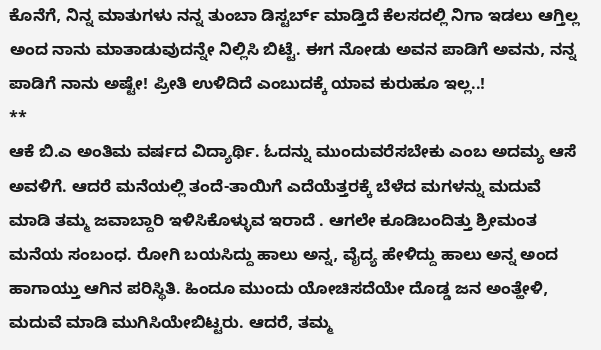ಕೊನೆಗೆ, ನಿನ್ನ ಮಾತುಗಳು ನನ್ನ ತುಂಬಾ ಡಿಸ್ಟರ್ಬ್ ಮಾಡ್ತಿದೆ ಕೆಲಸದಲ್ಲಿ ನಿಗಾ ಇಡಲು ಆಗ್ತಿಲ್ಲ ಅಂದ ನಾನು ಮಾತಾಡುವುದನ್ನೇ ನಿಲ್ಲಿಸಿ ಬಿಟ್ಟೆ. ಈಗ ನೋಡು ಅವನ ಪಾಡಿಗೆ ಅವನು, ನನ್ನ ಪಾಡಿಗೆ ನಾನು ಅಷ್ಟೇ! ಪ್ರೀತಿ ಉಳಿದಿದೆ ಎಂಬುದಕ್ಕೆ ಯಾವ ಕುರುಹೂ ಇಲ್ಲ..!
**
ಆಕೆ ಬಿ.ಎ ಅಂತಿಮ ವರ್ಷದ ವಿದ್ಯಾರ್ಥಿ. ಓದನ್ನು ಮುಂದುವರೆಸಬೇಕು ಎಂಬ ಅದಮ್ಯ ಆಸೆ ಅವಳಿಗೆ. ಆದರೆ ಮನೆಯಲ್ಲಿ ತಂದೆ-ತಾಯಿಗೆ ಎದೆಯೆತ್ತರಕ್ಕೆ ಬೆಳೆದ ಮಗಳನ್ನು ಮದುವೆ ಮಾಡಿ ತಮ್ಮ ಜವಾಬ್ದಾರಿ ಇಳಿಸಿಕೊಳ್ಳುವ ಇರಾದೆ . ಆಗಲೇ ಕೂಡಿಬಂದಿತ್ತು ಶ್ರೀಮಂತ ಮನೆಯ ಸಂಬಂಧ. ರೋಗಿ ಬಯಸಿದ್ದು ಹಾಲು ಅನ್ನ, ವೈದ್ಯ ಹೇಳಿದ್ದು ಹಾಲು ಅನ್ನ ಅಂದ ಹಾಗಾಯ್ತು ಆಗಿನ ಪರಿಸ್ಥಿತಿ. ಹಿಂದೂ ಮುಂದು ಯೋಚಿಸದೆಯೇ ದೊಡ್ಡ ಜನ ಅಂತ್ಹೇಳಿ, ಮದುವೆ ಮಾಡಿ ಮುಗಿಸಿಯೇಬಿಟ್ಟರು. ಆದರೆ, ತಮ್ಮ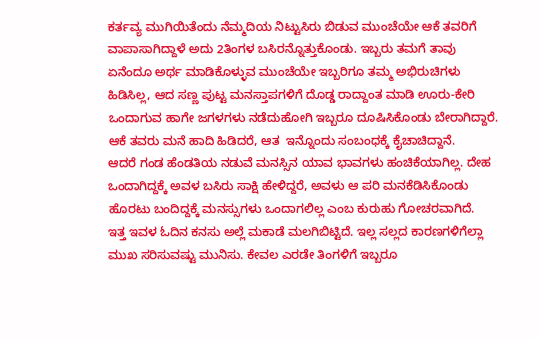ಕರ್ತವ್ಯ ಮುಗಿಯಿತೆಂದು ನೆಮ್ಮದಿಯ ನಿಟ್ಟುಸಿರು ಬಿಡುವ ಮುಂಚೆಯೇ ಆಕೆ ತವರಿಗೆ ವಾಪಾಸಾಗಿದ್ದಾಳೆ ಅದು 2ತಿಂಗಳ ಬಸಿರನ್ನೊತ್ತುಕೊಂಡು. ಇಬ್ಬರು ತಮಗೆ ತಾವು ಏನೆಂದೂ ಅರ್ಥ ಮಾಡಿಕೊಳ್ಳುವ ಮುಂಚೆಯೇ ಇಬ್ಬರಿಗೂ ತಮ್ಮ ಅಭಿರುಚಿಗಳು ಹಿಡಿಸಿಲ್ಲ, ಆದ ಸಣ್ಣ ಪುಟ್ಟ ಮನಸ್ತಾಪಗಳಿಗೆ ದೊಡ್ಡ ರಾದ್ದಾಂತ ಮಾಡಿ ಊರು-ಕೇರಿ ಒಂದಾಗುವ ಹಾಗೇ ಜಗಳಗಳು ನಡೆದುಹೋಗಿ ಇಬ್ಬರೂ ದೂಷಿಸಿಕೊಂಡು ಬೇರಾಗಿದ್ದಾರೆ. ಆಕೆ ತವರು ಮನೆ ಹಾದಿ ಹಿಡಿದರೆ, ಆತ  ಇನ್ನೊಂದು ಸಂಬಂಧಕ್ಕೆ ಕೈಚಾಚಿದ್ದಾನೆ.
ಆದರೆ ಗಂಡ ಹೆಂಡತಿಯ ನಡುವೆ ಮನಸ್ಸಿನ ಯಾವ ಭಾವಗಳು ಹಂಚಿಕೆಯಾಗಿಲ್ಲ. ದೇಹ ಒಂದಾಗಿದ್ದಕ್ಕೆ ಅವಳ ಬಸಿರು ಸಾಕ್ಷಿ ಹೇಳಿದ್ದರೆ, ಅವಳು ಆ ಪರಿ ಮನಕೆಡಿಸಿಕೊಂಡು ಹೊರಟು ಬಂದಿದ್ದಕ್ಕೆ ಮನಸ್ಸುಗಳು ಒಂದಾಗಲಿಲ್ಲ ಎಂಬ ಕುರುಹು ಗೋಚರವಾಗಿದೆ.   ಇತ್ತ ಇವಳ ಓದಿನ ಕನಸು ಅಲ್ಲೆ ಮಕಾಡೆ ಮಲಗಿಬಿಟ್ಟಿದೆ. ಇಲ್ಲ ಸಲ್ಲದ ಕಾರಣಗಳಿಗೆಲ್ಲಾ ಮುಖ ಸರಿಸುವಷ್ಟು ಮುನಿಸು. ಕೇವಲ ಎರಡೇ ತಿಂಗಳಿಗೆ ಇಬ್ಬರೂ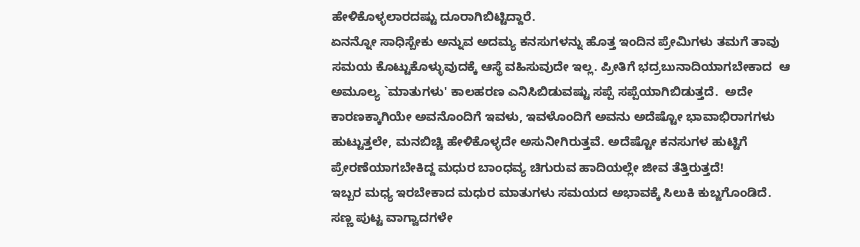ಹೇಳಿಕೊಳ್ಳಲಾರದಷ್ಟು ದೂರಾಗಿಬಿಟ್ಟಿದ್ದಾರೆ.
ಏನನ್ನೋ ಸಾಧಿಸ್ಬೇಕು ಅನ್ನುವ ಅದಮ್ಯ ಕನಸುಗಳನ್ನು ಹೊತ್ತ ಇಂದಿನ ಪ್ರೇಮಿಗಳು ತಮಗೆ ತಾವು ಸಮಯ ಕೊಟ್ಟುಕೊಳ್ಳುವುದಕ್ಕೆ ಆಸ್ಥೆ ವಹಿಸುವುದೇ ಇಲ್ಲ. ಪ್ರೀತಿಗೆ ಭದ್ರಬುನಾದಿಯಾಗಬೇಕಾದ  ಆ ಅಮೂಲ್ಯ `ಮಾತುಗಳು' ಕಾಲಹರಣ ಎನಿಸಿಬಿಡುವಷ್ಟು ಸಪ್ಪೆ ಸಪ್ಪೆಯಾಗಿಬಿಡುತ್ತದೆ.  ಅದೇ ಕಾರಣಕ್ಕಾಗಿಯೇ ಅವನೊಂದಿಗೆ ಇವಳು, ಇವಳೊಂದಿಗೆ ಅವನು ಅದೆಷ್ಟೋ ಭಾವಾಭಿರಾಗಗಳು ಹುಟ್ಟುತ್ತಲೇ, ಮನಬಿಚ್ಚಿ ಹೇಳಿಕೊಳ್ಳದೇ ಅಸುನೀಗಿರುತ್ತವೆ. ಅದೆಷ್ಟೋ ಕನಸುಗಳ ಹುಟ್ಟಿಗೆ ಪ್ರೇರಣೆಯಾಗಬೇಕಿದ್ದ ಮಧುರ ಬಾಂಧವ್ಯ ಚಿಗುರುವ ಹಾದಿಯಲ್ಲೇ ಜೀವ ತೆತ್ತಿರುತ್ತದೆ!
ಇಬ್ಬರ ಮಧ್ಯ ಇರಬೇಕಾದ ಮಧುರ ಮಾತುಗಳು ಸಮಯದ ಅಭಾವಕ್ಕೆ ಸಿಲುಕಿ ಕುಬ್ಜಗೊಂಡಿದೆ. ಸಣ್ಣ ಪುಟ್ಟ ವಾಗ್ವಾದಗಳೇ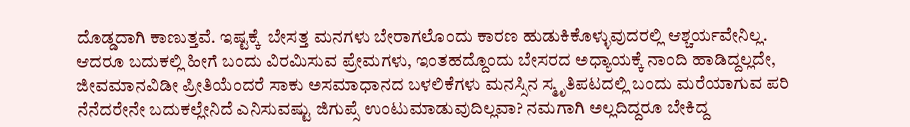ದೊಡ್ಡದಾಗಿ ಕಾಣುತ್ತವೆ. ಇಷ್ಟಕ್ಕೆ  ಬೇಸತ್ತ ಮನಗಳು ಬೇರಾಗಲೊಂದು ಕಾರಣ ಹುಡುಕಿಕೊಳ್ಳುವುದರಲ್ಲಿ ಆಶ್ಚರ್ಯವೇನಿಲ್ಲ. ಆದರೂ ಬದುಕಲ್ಲಿ ಹೀಗೆ ಬಂದು ವಿರಮಿಸುವ ಪ್ರೇಮಗಳು, ಇಂತಹದ್ದೊಂದು ಬೇಸರದ ಅಧ್ಯಾಯಕ್ಕೆ ನಾಂದಿ ಹಾಡಿದ್ದಲ್ಲದೇ, ಜೀವಮಾನವಿಡೀ ಪ್ರೀತಿಯೆಂದರೆ ಸಾಕು ಅಸಮಾಧಾನದ ಬಳಲಿಕೆಗಳು ಮನಸ್ಸಿನ ಸ್ಮೃತಿಪಟದಲ್ಲಿ ಬಂದು ಮರೆಯಾಗುವ ಪರಿ ನೆನೆದರೇನೇ ಬದುಕಲ್ಲೇನಿದೆ ಎನಿಸುವಷ್ಟು ಜಿಗುಪ್ಸೆ ಉಂಟುಮಾಡುವುದಿಲ್ಲವಾ? ನಮಗಾಗಿ ಅಲ್ಲದಿದ್ದರೂ ಬೇಕಿದ್ದ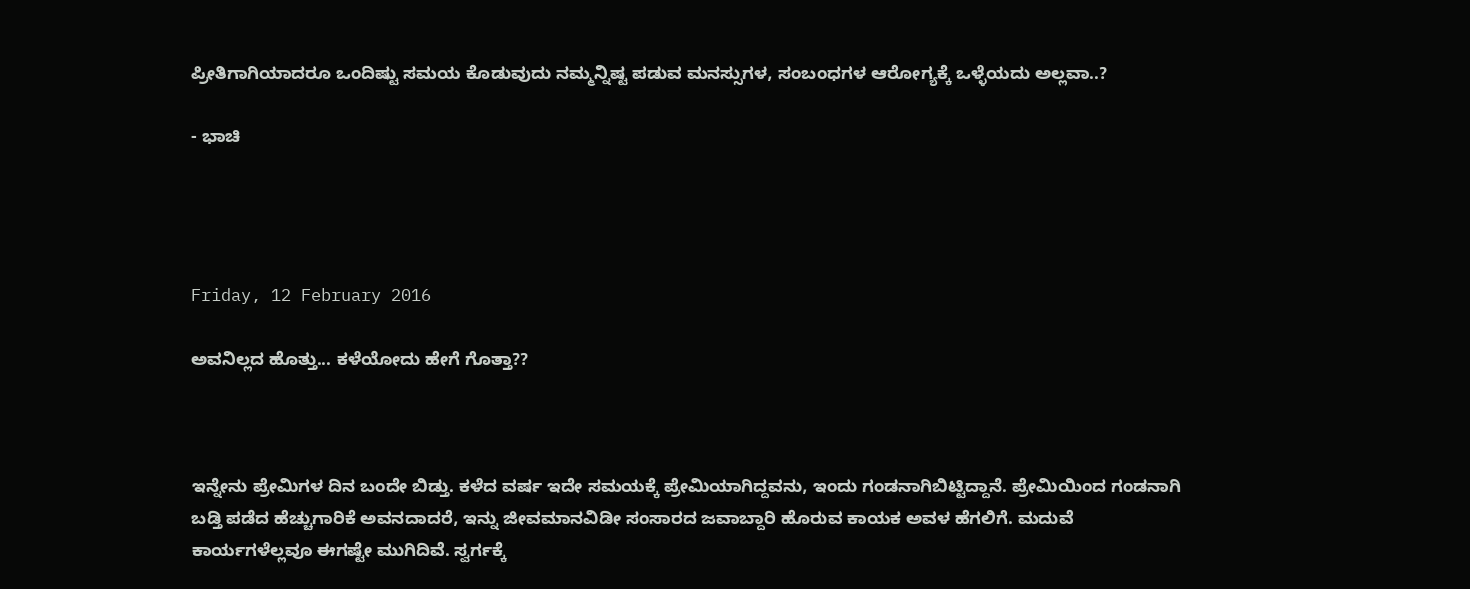ಪ್ರೀತಿಗಾಗಿಯಾದರೂ ಒಂದಿಷ್ಟು ಸಮಯ ಕೊಡುವುದು ನಮ್ಮನ್ನಿಷ್ಟ ಪಡುವ ಮನಸ್ಸುಗಳ, ಸಂಬಂಧಗಳ ಆರೋಗ್ಯಕ್ಕೆ ಒಳ್ಳೆಯದು ಅಲ್ಲವಾ..?

- ಭಾಚಿ




Friday, 12 February 2016

ಅವನಿಲ್ಲದ ಹೊತ್ತು... ಕಳೆಯೋದು ಹೇಗೆ ಗೊತ್ತಾ??



ಇನ್ನೇನು ಪ್ರೇಮಿಗಳ ದಿನ ಬಂದೇ ಬಿಡ್ತು. ಕಳೆದ ವರ್ಷ ಇದೇ ಸಮಯಕ್ಕೆ ಪ್ರೇಮಿಯಾಗಿದ್ದವನು, ಇಂದು ಗಂಡನಾಗಿಬಿಟ್ಟಿದ್ದಾನೆ. ಪ್ರೇಮಿಯಿಂದ ಗಂಡನಾಗಿ ಬಡ್ತಿ ಪಡೆದ ಹೆಚ್ಚುಗಾರಿಕೆ ಅವನದಾದರೆ, ಇನ್ನು ಜೀವಮಾನವಿಡೀ ಸಂಸಾರದ ಜವಾಬ್ದಾರಿ ಹೊರುವ ಕಾಯಕ ಅವಳ ಹೆಗಲಿಗೆ. ಮದುವೆ ಕಾರ್ಯಗಳೆಲ್ಲವೂ ಈಗಷ್ಟೇ ಮುಗಿದಿವೆ. ಸ್ವರ್ಗಕ್ಕೆ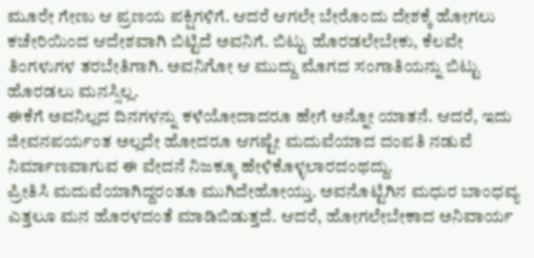ಮೂರೇ ಗೇಣು ಆ ಪ್ರಣಯ ಪಕ್ಷಿಗಳಿಗೆ. ಆದರೆ ಆಗಲೇ ಬೇರೊಂದು ದೇಶಕ್ಕೆ ಹೋಗಲು ಕಚೇರಿಯಿಂದ ಆದೇಶವಾಗಿ ಬಿಟ್ಟಿದೆ ಅವನಿಗೆ. ಬಿಟ್ಟು ಹೊರಡಲೇಬೇಕು, ಕೆಲವೇ ತಿಂಗಳುಗಳ ತರಬೇತಿಗಾಗಿ. ಅವನಿಗೋ ಆ ಮುದ್ದು ಮೊಗದ ಸಂಗಾತಿಯನ್ನು ಬಿಟ್ಟು ಹೊರಡಲು ಮನಸ್ಸಿಲ್ಲ.
ಈಕೆಗೆ ಅವನಿಲ್ಲದ ದಿನಗಳನ್ನು ಕಳೆಯೋದಾದರೂ ಹೇಗೆ ಅನ್ನೋ ಯಾತನೆ. ಆದರೆ, ಇದು ಜೀವನಪರ್ಯಂತ ಅಲ್ಲದೇ ಹೋದರೂ ಆಗಷ್ಟೇ ಮದುವೆಯಾದ ದಂಪತಿ ನಡುವೆ ನಿರ್ಮಾಣವಾಗುವ ಈ ವೇದನೆ ನಿಜಕ್ಕೂ ಹೇಳಿಕೊಳ್ಳಲಾರದಂಥದ್ದು.
ಪ್ರೀತಿಸಿ ಮದುವೆಯಾಗಿದ್ದರಂತೂ ಮುಗಿದೇಹೋಯ್ತು. ಅವನೊಟ್ಟಿಗಿನ ಮಧುರ ಬಾಂಧವ್ಯ ಎತ್ತಲೂ ಮನ ಹೊರಳದಂತೆ ಮಾಡಿಬಿಡುತ್ತದೆ. ಆದರೆ, ಹೋಗಲೇಬೇಕಾದ ಅನಿವಾರ್ಯ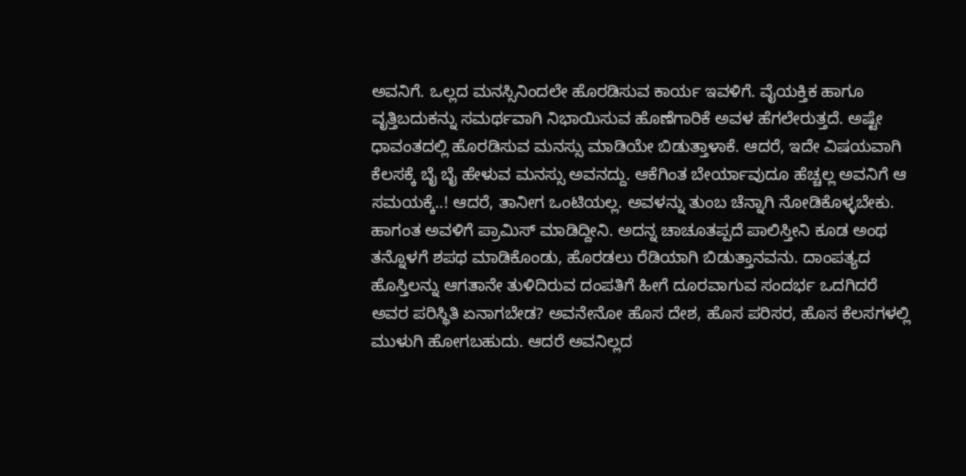ಅವನಿಗೆ. ಒಲ್ಲದ ಮನಸ್ಸಿನಿಂದಲೇ ಹೊರಡಿಸುವ ಕಾರ್ಯ ಇವಳಿಗೆ. ವೈಯಕ್ತಿಕ ಹಾಗೂ ವೃತ್ತಿಬದುಕನ್ನು ಸಮರ್ಥವಾಗಿ ನಿಭಾಯಿಸುವ ಹೊಣೆಗಾರಿಕೆ ಅವಳ ಹೆಗಲೇರುತ್ತದೆ. ಅಷ್ಟೇ ಧಾವಂತದಲ್ಲಿ ಹೊರಡಿಸುವ ಮನಸ್ಸು ಮಾಡಿಯೇ ಬಿಡುತ್ತಾಳಾಕೆ. ಆದರೆ, ಇದೇ ವಿಷಯವಾಗಿ ಕೆಲಸಕ್ಕೆ ಬೈ ಬೈ ಹೇಳುವ ಮನಸ್ಸು ಅವನದ್ದು. ಆಕೆಗಿಂತ ಬೇರ್ಯಾವುದೂ ಹೆಚ್ಚಲ್ಲ ಅವನಿಗೆ ಆ ಸಮಯಕ್ಕೆ..! ಆದರೆ, ತಾನೀಗ ಒಂಟಿಯಲ್ಲ. ಅವಳನ್ನು ತುಂಬ ಚೆನ್ನಾಗಿ ನೋಡಿಕೊಳ್ಳಬೇಕು. ಹಾಗಂತ ಅವಳಿಗೆ ಪ್ರಾಮಿಸ್ ಮಾಡಿದ್ದೀನಿ. ಅದನ್ನ ಚಾಚೂತಪ್ಪದೆ ಪಾಲಿಸ್ತೀನಿ ಕೂಡ ಅಂಥ ತನ್ನೊಳಗೆ ಶಪಥ ಮಾಡಿಕೊಂಡು, ಹೊರಡಲು ರೆಡಿಯಾಗಿ ಬಿಡುತ್ತಾನವನು. ದಾಂಪತ್ಯದ ಹೊಸ್ತಿಲನ್ನು ಆಗತಾನೇ ತುಳಿದಿರುವ ದಂಪತಿಗೆ ಹೀಗೆ ದೂರವಾಗುವ ಸಂದರ್ಭ ಒದಗಿದರೆ ಅವರ ಪರಿಸ್ಥಿತಿ ಏನಾಗಬೇಡ? ಅವನೇನೋ ಹೊಸ ದೇಶ, ಹೊಸ ಪರಿಸರ, ಹೊಸ ಕೆಲಸಗಳಲ್ಲಿ ಮುಳುಗಿ ಹೋಗಬಹುದು. ಆದರೆ ಅವನಿಲ್ಲದ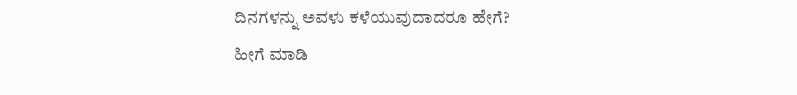ದಿನಗಳನ್ನು ಅವಳು ಕಳೆಯುವುದಾದರೂ ಹೇಗೆ?
ಹೀಗೆ ಮಾಡಿ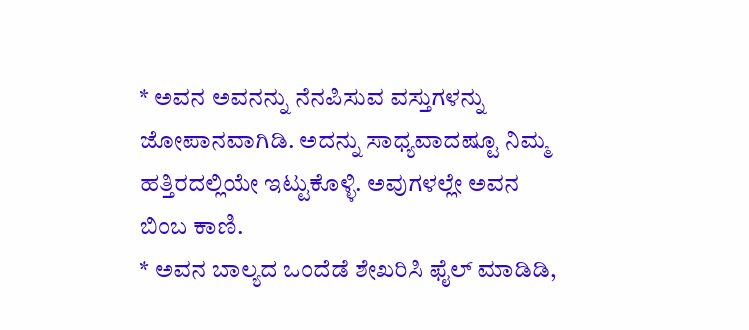* ಅವನ ಅವನನ್ನು ನೆನಪಿಸುವ ವಸ್ತುಗಳನ್ನು ಜೋಪಾನವಾಗಿಡಿ. ಅದನ್ನು ಸಾಧ್ಯವಾದಷ್ಟೂ ನಿಮ್ಮ ಹತ್ತಿರದಲ್ಲಿಯೇ ಇಟ್ಟುಕೊಳ್ಳಿ. ಅವುಗಳಲ್ಲೇ ಅವನ ಬಿಂಬ ಕಾಣಿ.
* ಅವನ ಬಾಲ್ಯದ ಒಂದೆಡೆ ಶೇಖರಿಸಿ ಫೈಲ್ ಮಾಡಿಡಿ,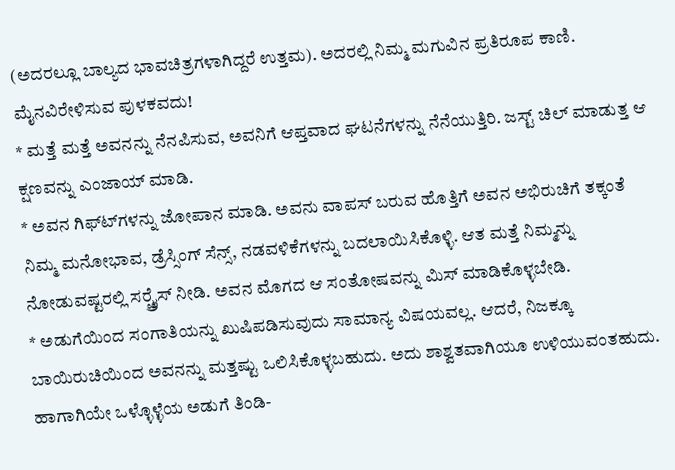(ಅದರಲ್ಲೂ ಬಾಲ್ಯದ ಭಾವಚಿತ್ರಗಳಾಗಿದ್ದರೆ ಉತ್ತಮ). ಅದರಲ್ಲಿ ನಿಮ್ಮ ಮಗುವಿನ ಪ್ರತಿರೂಪ ಕಾಣಿ. ಮೈನವಿರೇಳಿಸುವ ಪುಳಕವದು!
* ಮತ್ತೆ ಮತ್ತೆ ಅವನನ್ನು ನೆನಪಿಸುವ, ಅವನಿಗೆ ಆಪ್ತವಾದ ಘಟನೆಗಳನ್ನು ನೆನೆಯುತ್ತಿರಿ. ಜಸ್ಟ್ ಚಿಲ್ ಮಾಡುತ್ತ ಆ ಕ್ಷಣವನ್ನು ಎಂಜಾಯ್ ಮಾಡಿ.
* ಅವನ ಗಿಫ್ಟ್‍ಗಳನ್ನು ಜೋಪಾನ ಮಾಡಿ. ಅವನು ವಾಪಸ್ ಬರುವ ಹೊತ್ತಿಗೆ ಅವನ ಅಭಿರುಚಿಗೆ ತಕ್ಕಂತೆ ನಿಮ್ಮ ಮನೋಭಾವ, ಡ್ರೆಸ್ಸಿಂಗ್ ಸೆನ್ಸ್, ನಡವಳಿಕೆಗಳನ್ನು ಬದಲಾಯಿಸಿಕೊಳ್ಳಿ. ಆತ ಮತ್ತೆ ನಿಮ್ಮನ್ನು ನೋಡುವಷ್ಟರಲ್ಲಿ ಸರ್‍ಪ್ರೈಸ್ ನೀಡಿ. ಅವನ ಮೊಗದ ಆ ಸಂತೋಷವನ್ನು ಮಿಸ್ ಮಾಡಿಕೊಳ್ಳಬೇಡಿ.
* ಅಡುಗೆಯಿಂದ ಸಂಗಾತಿಯನ್ನು ಖುಷಿಪಡಿಸುವುದು ಸಾಮಾನ್ಯ ವಿಷಯವಲ್ಲ. ಆದರೆ, ನಿಜಕ್ಕೂ ಬಾಯಿರುಚಿಯಿಂದ ಅವನನ್ನು ಮತ್ತಷ್ಟು ಒಲಿಸಿಕೊಳ್ಳಬಹುದು. ಅದು ಶಾಶ್ವತವಾಗಿಯೂ ಉಳಿಯುವಂತಹುದು. ಹಾಗಾಗಿಯೇ ಒಳ್ಳೊಳ್ಳೆಯ ಅಡುಗೆ ತಿಂಡಿ-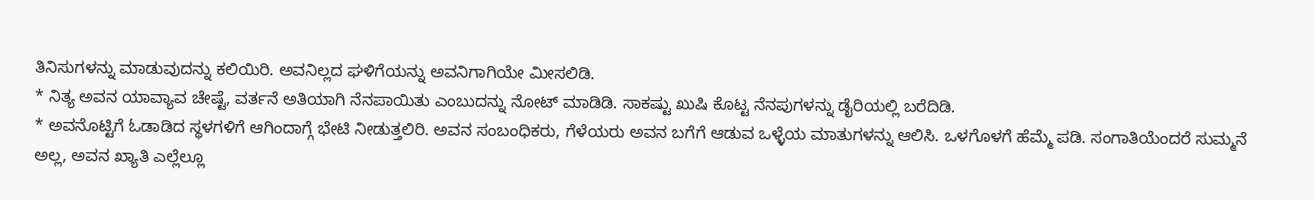ತಿನಿಸುಗಳನ್ನು ಮಾಡುವುದನ್ನು ಕಲಿಯಿರಿ. ಅವನಿಲ್ಲದ ಘಳಿಗೆಯನ್ನು ಅವನಿಗಾಗಿಯೇ ಮೀಸಲಿಡಿ.
* ನಿತ್ಯ ಅವನ ಯಾವ್ಯಾವ ಚೇಷ್ಟೆ, ವರ್ತನೆ ಅತಿಯಾಗಿ ನೆನಪಾಯಿತು ಎಂಬುದನ್ನು ನೋಟ್ ಮಾಡಿಡಿ. ಸಾಕಷ್ಟು ಖುಷಿ ಕೊಟ್ಟ ನೆನಪುಗಳನ್ನು ಡೈರಿಯಲ್ಲಿ ಬರೆದಿಡಿ.
* ಅವನೊಟ್ಟಿಗೆ ಓಡಾಡಿದ ಸ್ಥಳಗಳಿಗೆ ಆಗಿಂದಾಗ್ಗೆ ಭೇಟಿ ನೀಡುತ್ತಲಿರಿ. ಅವನ ಸಂಬಂಧಿಕರು, ಗೆಳೆಯರು ಅವನ ಬಗೆಗೆ ಆಡುವ ಒಳ್ಳೆಯ ಮಾತುಗಳನ್ನು ಆಲಿಸಿ. ಒಳಗೊಳಗೆ ಹೆಮ್ಮೆ ಪಡಿ. ಸಂಗಾತಿಯೆಂದರೆ ಸುಮ್ಮನೆ ಅಲ್ಲ, ಅವನ ಖ್ಯಾತಿ ಎಲ್ಲೆಲ್ಲೂ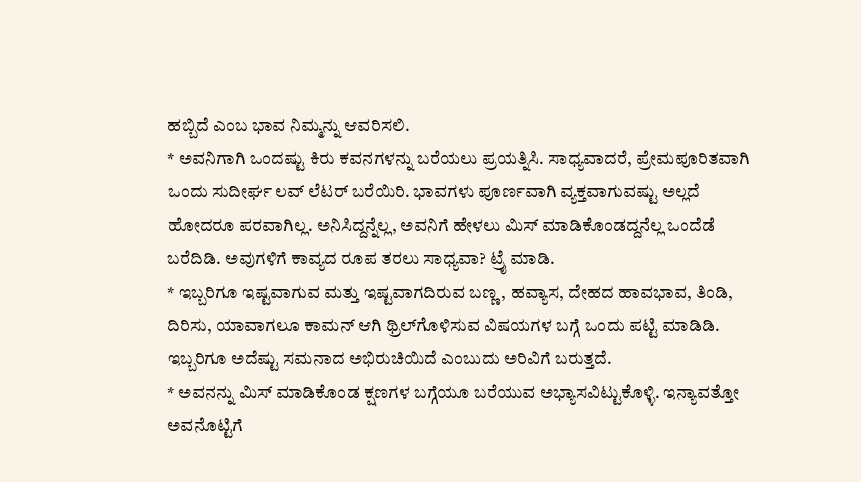ಹಬ್ಬಿದೆ ಎಂಬ ಭಾವ ನಿಮ್ಮನ್ನು ಆವರಿಸಲಿ.
* ಅವನಿಗಾಗಿ ಒಂದಷ್ಟು ಕಿರು ಕವನಗಳನ್ನು ಬರೆಯಲು ಪ್ರಯತ್ನಿಸಿ. ಸಾಧ್ಯವಾದರೆ, ಪ್ರೇಮಪೂರಿತವಾಗಿ ಒಂದು ಸುದೀರ್ಘ ಲವ್ ಲೆಟರ್ ಬರೆಯಿರಿ. ಭಾವಗಳು ಪೂರ್ಣವಾಗಿ ವ್ಯಕ್ತವಾಗುವಷ್ಟು ಅಲ್ಲದೆ ಹೋದರೂ ಪರವಾಗಿಲ್ಲ. ಅನಿಸಿದ್ದನ್ನೆಲ್ಲ, ಅವನಿಗೆ ಹೇಳಲು ಮಿಸ್ ಮಾಡಿಕೊಂಡದ್ದನೆಲ್ಲ ಒಂದೆಡೆ ಬರೆದಿಡಿ. ಅವುಗಳಿಗೆ ಕಾವ್ಯದ ರೂಪ ತರಲು ಸಾಧ್ಯವಾ? ಟ್ರೈ ಮಾಡಿ.
* ಇಬ್ಬರಿಗೂ ಇಷ್ಟವಾಗುವ ಮತ್ತು ಇಷ್ಟವಾಗದಿರುವ ಬಣ್ಣ, ಹವ್ಯಾಸ, ದೇಹದ ಹಾವಭಾವ, ತಿಂಡಿ, ದಿರಿಸು, ಯಾವಾಗಲೂ ಕಾಮನ್ ಆಗಿ ಥ್ರಿಲ್‍ಗೊಳಿಸುವ ವಿಷಯಗಳ ಬಗ್ಗೆ ಒಂದು ಪಟ್ಟಿ ಮಾಡಿಡಿ. ಇಬ್ಬರಿಗೂ ಅದೆಷ್ಟು ಸಮನಾದ ಅಭಿರುಚಿಯಿದೆ ಎಂಬುದು ಅರಿವಿಗೆ ಬರುತ್ತದೆ.
* ಅವನನ್ನು ಮಿಸ್ ಮಾಡಿಕೊಂಡ ಕ್ಷಣಗಳ ಬಗ್ಗೆಯೂ ಬರೆಯುವ ಅಭ್ಯಾಸವಿಟ್ಟುಕೊಳ್ಳಿ. ಇನ್ಯಾವತ್ತೋ ಅವನೊಟ್ಟಿಗೆ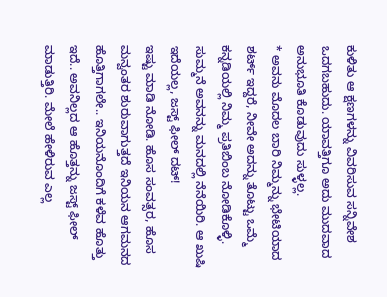ಕುಳಿತು ಆ ಕ್ಷಣಗಳನ್ನು ವಿವರಿಸುವ ಸನ್ನಿವೇಶ ಒದಗಬಹುದು. ಯಾವತ್ತಿಗೂ ಅದು ಮುದವಾದ ಅನುಭೂತಿ ಕೊಡುವುದು ಸುಳ್ಳಲ್ಲ.
* ಅವನು ಮೊದಲ ಬಾರಿ ನಿಮ್ಮನ್ನು ಭೇಟಿಯಾದ ಶರ್ಟ್ ಇದ್ದರೆ, ನೀವೇ ಅದನ್ನು ತೊಟ್ಟು ಒಮ್ಮೆ ಕನ್ನಡಿಯಲ್ಲಿ ನಿಮ್ಮ ಪ್ರತಿಬಿಂಬ ನೋಡಿಕೊಳ್ಳಿ. ಸುಮ್ಮನೆ ಅವನನ್ನು ಮನದಲ್ಲಿ ನೆನೆಯಿರಿ. ಆ ಖುಷಿ ಇದೆಯಲ್ಲ, ಜಸ್ಟ್ ಫೀಲ್ ದಟ್!
ಇಷ್ಟು ಮಾಡಿ ನೋಡಿ. ಹೊಸ ಸಂವತ್ಸರ, ಹೊಸ ಮನ್ವಂತರ ಶುರುವಾಗುತ್ತದೆ ಇನಿಯನ ಆಗಮನದ ಹೊತ್ತಿಗಾಗಲೇ.. ಇನಿಯನೊಂದಿಗೆ ಕಳೆವ ಹೊತ್ತು ಇದೆ.. ಅವನಿಲ್ಲದ ಆ ಹೊತ್ತನ್ನು ಜಸ್ಟ್ ಫೀಲ್ ಮಾಡುತ್ತಿರಿ. ಮೇಲೆ ಹೇಳಿರುವ ಎಲ್ಲ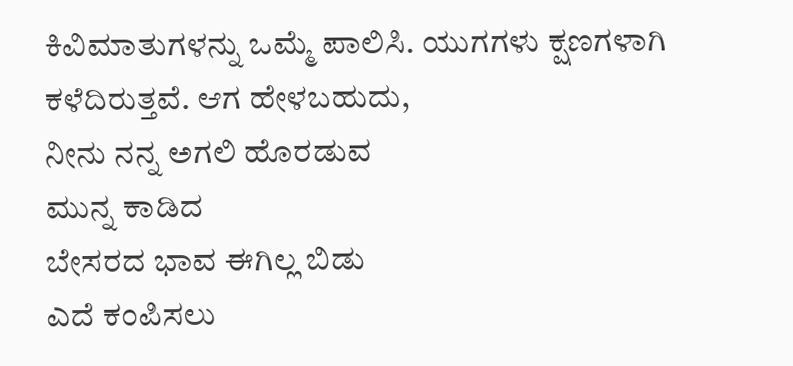ಕಿವಿಮಾತುಗಳನ್ನು ಒಮ್ಮೆ ಪಾಲಿಸಿ. ಯುಗಗಳು ಕ್ಷಣಗಳಾಗಿ ಕಳೆದಿರುತ್ತವೆ. ಆಗ ಹೇಳಬಹುದು,
ನೀನು ನನ್ನ ಅಗಲಿ ಹೊರಡುವ
ಮುನ್ನ ಕಾಡಿದ
ಬೇಸರದ ಭಾವ ಈಗಿಲ್ಲ ಬಿಡು
ಎದೆ ಕಂಪಿಸಲು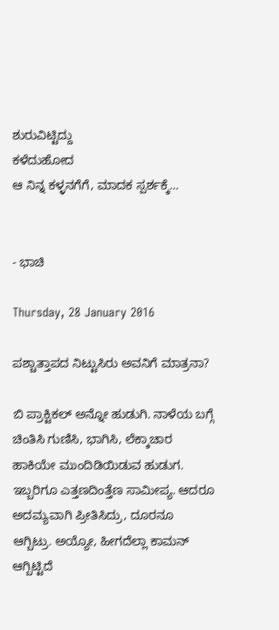ಶುರುವಿಟ್ಟಿದ್ದು
ಕಳೆದುಹೋದ
ಆ ನಿನ್ನ ಕಳ್ಳನಗೆಗೆ, ಮಾದಕ ಸ್ಪರ್ಶಕ್ಕೆ...


- ಭಾಚಿ

Thursday, 28 January 2016

ಪಶ್ಚಾತ್ತಾಪದ ನಿಟ್ಟುಸಿರು ಅವನಿಗೆ ಮಾತ್ರನಾ?

ಬಿ ಪ್ರಾಕ್ಟಿಕಲ್ ಅನ್ನೋ ಹುಡುಗಿ. ನಾಳೆಯ ಬಗ್ಗೆ ಚಿಂತಿಸಿ ಗುಣಿಸಿ, ಭಾಗಿಸಿ, ಲೆಕ್ಕಾಚಾರ ಹಾಕಿಯೇ ಮುಂದಿಡಿಯಿಡುವ ಹುಡುಗ. ಇಬ್ಬರಿಗೂ ಎತ್ತಣದಿಂತ್ತೆಣ ಸಾಮೀಪ್ಯ. ಆದರೂ ಅದಮ್ಯವಾಗಿ ಪ್ರೀತಿಸಿದ್ರು, ದೂರನೂ ಆಗ್ಬಿಟ್ರು. ಅಯ್ಯೋ, ಹೀಗದೆಲ್ಲಾ ಕಾಮನ್ ಆಗ್ಬಿಟ್ಟಿದೆ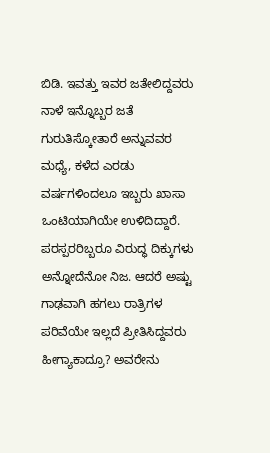ಬಿಡಿ. ಇವತ್ತು ಇವರ ಜತೇಲಿದ್ದವರು ನಾಳೆ ಇನ್ನೊಬ್ಬರ ಜತೆ ಗುರುತಿಸ್ಕೋತಾರೆ ಅನ್ನುವವರ ಮಧ್ಯೆ, ಕಳೆದ ಎರಡು ವರ್ಷಗಳಿಂದಲೂ ಇಬ್ಬರು ಖಾಸಾ ಒಂಟಿಯಾಗಿಯೇ ಉಳಿದಿದ್ದಾರೆ. ಪರಸ್ಪರರಿಬ್ಬರೂ ವಿರುದ್ಧ ದಿಕ್ಕುಗಳು ಅನ್ನೋದೆನೋ ನಿಜ. ಆದರೆ ಅಷ್ಟು ಗಾಢವಾಗಿ ಹಗಲು ರಾತ್ರಿಗಳ ಪರಿವೆಯೇ ಇಲ್ಲದೆ ಪ್ರೀತಿಸಿದ್ದವರು ಹೀಗ್ಯಾಕಾದ್ರೂ? ಅವರೇನು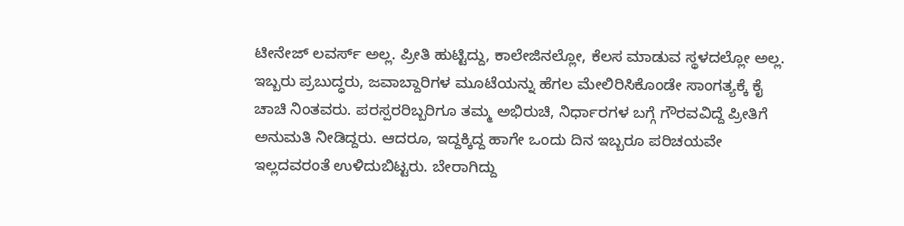ಟೀನೇಜ್ ಲವರ್ಸ್ ಅಲ್ಲ. ಪ್ರೀತಿ ಹುಟ್ಟಿದ್ದು, ಕಾಲೇಜಿನಲ್ಲೋ, ಕೆಲಸ ಮಾಡುವ ಸ್ಥಳದಲ್ಲೋ ಅಲ್ಲ. ಇಬ್ಬರು ಪ್ರಬುದ್ಧರು, ಜವಾಬ್ದಾರಿಗಳ ಮೂಟೆಯನ್ನು ಹೆಗಲ ಮೇಲಿರಿಸಿಕೊಂಡೇ ಸಾಂಗತ್ಯಕ್ಕೆ ಕೈ ಚಾಚಿ ನಿಂತವರು. ಪರಸ್ಪರರಿಬ್ಬರಿಗೂ ತಮ್ಮ ಅಭಿರುಚಿ, ನಿರ್ಧಾರಗಳ ಬಗ್ಗೆ ಗೌರವವಿದ್ದೆ ಪ್ರೀತಿಗೆ ಅನುಮತಿ ನೀಡಿದ್ದರು. ಆದರೂ, ಇದ್ದಕ್ಕಿದ್ದ ಹಾಗೇ ಒಂದು ದಿನ ಇಬ್ಬರೂ ಪರಿಚಯವೇ ಇಲ್ಲದವರಂತೆ ಉಳಿದುಬಿಟ್ಟರು. ಬೇರಾಗಿದ್ದು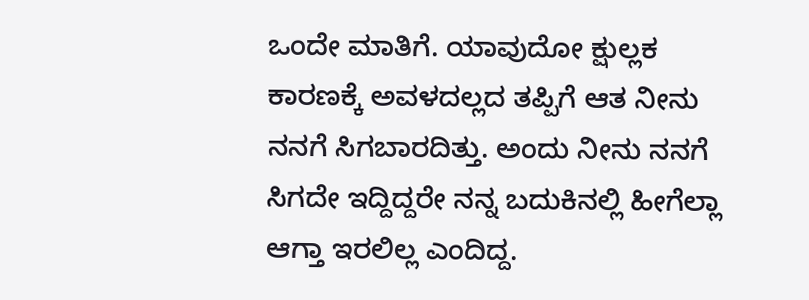ಒಂದೇ ಮಾತಿಗೆ. ಯಾವುದೋ ಕ್ಷುಲ್ಲಕ ಕಾರಣಕ್ಕೆ ಅವಳದಲ್ಲದ ತಪ್ಪಿಗೆ ಆತ ನೀನು ನನಗೆ ಸಿಗಬಾರದಿತ್ತು. ಅಂದು ನೀನು ನನಗೆ ಸಿಗದೇ ಇದ್ದಿದ್ದರೇ ನನ್ನ ಬದುಕಿನಲ್ಲಿ ಹೀಗೆಲ್ಲಾ ಆಗ್ತಾ ಇರಲಿಲ್ಲ ಎಂದಿದ್ದ.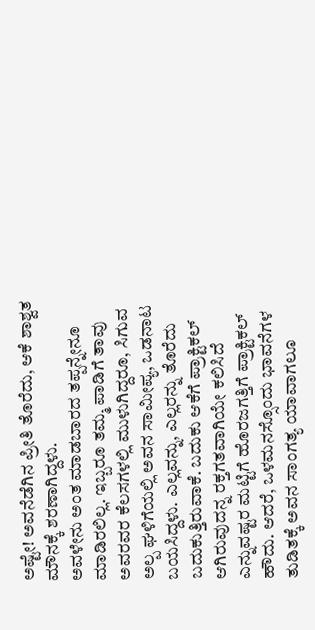ಅಷ್ಟೇ! ಅವನೆಡೆಗಿನ ಪ್ರೀತಿ ತೊರೆದು, ಆಕೆ ಶಾಶ್ವತ ಮೌನಕ್ಕೆ ಶರಣಾಗಿದ್ದಳು.
ಅವಳೇನು ಅಂತ ಮಾಡಬಾರದ ತಪ್ಪನ್ನೇನೂ ಮಾಡಿರಲಿಲ್ಲ. ಇಬ್ಬರೂ ತಮ್ಮ ಪಾಡಿಗೆ ತಾವು ಅವರವರ ಕೆಲಸಗಳಲ್ಲಿ ಮುಳುಗಿದ್ದರೂ, ಸಿಗುವ ಅಲ್ಪ ಘಳಿಗೆಯಲ್ಲಿ ಅವನ ಸಾಮೀಪ್ಯ, ಒಡನಾಟ ಬಯಸಿದ್ದಳು. ಎಲ್ಲವನ್ನು, ಎಲ್ಲರನ್ನು ತೊರೆದು ಬದುಕುತ್ತಿರುವಾಕೆ. ಬದುಕು ಆಕೆಗೆ ಪ್ರಾಕ್ಟಿಕಲ್ ಆಗಿರುವುದನ್ನ ರಕ್ತಗತವಾಗಿಯೇ ಕಲಿಸಿದೆ ಎನ್ನುವಷ್ಟರ ಮಟ್ಟಿಗೆ ಹೊರಜಗತ್ತಿಗೆ ಪ್ರಾಕ್ಟಿಕಲ್ ಹೌದು. ಆದರೆ, ಒಳಮನಸ್ಸೊಂದು ಭಾವನೆಗಳ ತುಡಿತಕ್ಕೆ ಅವನ ಸಾಂಗತ್ಯ ಯಾವಾಗಲೂ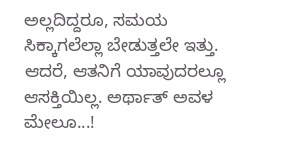ಅಲ್ಲದಿದ್ದರೂ, ಸಮಯ ಸಿಕ್ಕಾಗಲೆಲ್ಲಾ ಬೇಡುತ್ತಲೇ ಇತ್ತು. ಆದರೆ, ಆತನಿಗೆ ಯಾವುದರಲ್ಲೂ ಆಸಕ್ತಿಯಿಲ್ಲ. ಅರ್ಥಾತ್ ಅವಳ ಮೇಲೂ...!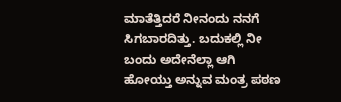ಮಾತೆತ್ತಿದರೆ ನೀನಂದು ನನಗೆ ಸಿಗಬಾರದಿತ್ತು. ಬದುಕಲ್ಲಿ ನೀ ಬಂದು ಅದೇನೆಲ್ಲಾ ಆಗಿ ಹೋಯ್ತು ಅನ್ನುವ ಮಂತ್ರ ಪಠಣ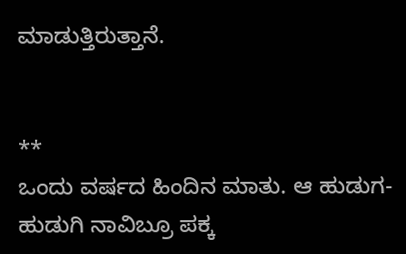ಮಾಡುತ್ತಿರುತ್ತಾನೆ.


**
ಒಂದು ವರ್ಷದ ಹಿಂದಿನ ಮಾತು. ಆ ಹುಡುಗ-ಹುಡುಗಿ ನಾವಿಬ್ರೂ ಪಕ್ಕ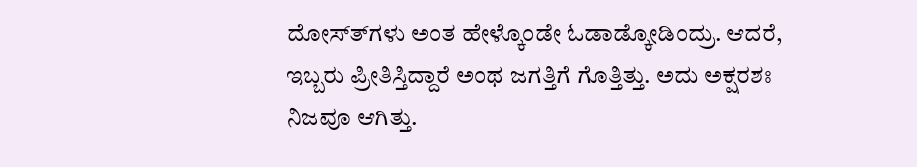ದೋಸ್ತ್‍ಗಳು ಅಂತ ಹೇಳ್ಕೊಂಡೇ ಓಡಾಡ್ಕೋಡಿಂದ್ರು. ಆದರೆ, ಇಬ್ಬರು ಪ್ರೀತಿಸ್ತಿದ್ದಾರೆ ಅಂಥ ಜಗತ್ತಿಗೆ ಗೊತ್ತಿತ್ತು. ಅದು ಅಕ್ಷರಶಃ ನಿಜವೂ ಆಗಿತ್ತು.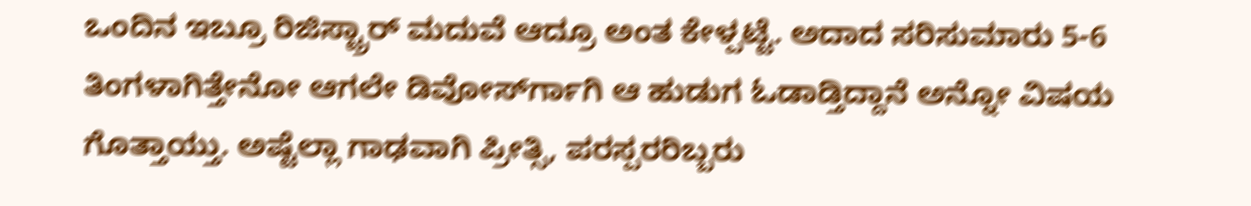ಒಂದಿನ ಇಬ್ರೂ ರಿಜಿಸ್ಟ್ರಾರ್ ಮದುವೆ ಆದ್ರೂ ಅಂತ ಕೇಳ್ಪಟ್ಟೆ. ಅದಾದ ಸರಿಸುಮಾರು 5-6 ತಿಂಗಳಾಗಿತ್ತೇನೋ ಆಗಲೇ ಡಿವೋರ್ಸ್‍ಗಾಗಿ ಆ ಹುಡುಗ ಓಡಾಡ್ತಿದ್ದಾನೆ ಅನ್ನೋ ವಿಷಯ ಗೊತ್ತಾಯ್ತು. ಅಷ್ಟೆಲ್ಲಾ ಗಾಢವಾಗಿ ಪ್ರೀತ್ಸಿ, ಪರಸ್ಪರರಿಬ್ಬರು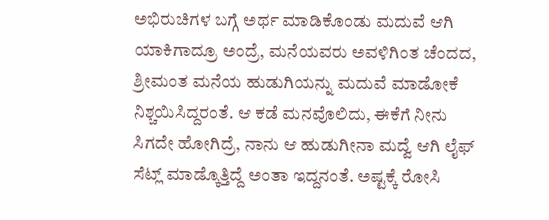ಅಭಿರುಚಿಗಳ ಬಗ್ಗೆ ಅರ್ಥ ಮಾಡಿಕೊಂಡು ಮದುವೆ ಆಗಿ ಯಾಕಿಗಾದ್ರೂ ಅಂದ್ರೆ, ಮನೆಯವರು ಅವಳಿಗಿಂತ ಚೆಂದದ, ಶ್ರೀಮಂತ ಮನೆಯ ಹುಡುಗಿಯನ್ನು ಮದುವೆ ಮಾಡೋಕೆ ನಿಶ್ಚಯಿಸಿದ್ದರಂತೆ. ಆ ಕಡೆ ಮನವೊಲಿದು, ಈಕೆಗೆ ನೀನು ಸಿಗದೇ ಹೋಗಿದ್ರೆ, ನಾನು ಆ ಹುಡುಗೀನಾ ಮದ್ವೆ ಆಗಿ ಲೈಫ್ ಸೆಟ್ಲ್ ಮಾಡ್ಕೊತ್ತಿದ್ದೆ ಅಂತಾ ಇದ್ದನಂತೆ. ಅಷ್ಟಕ್ಕೆ ರೋಸಿ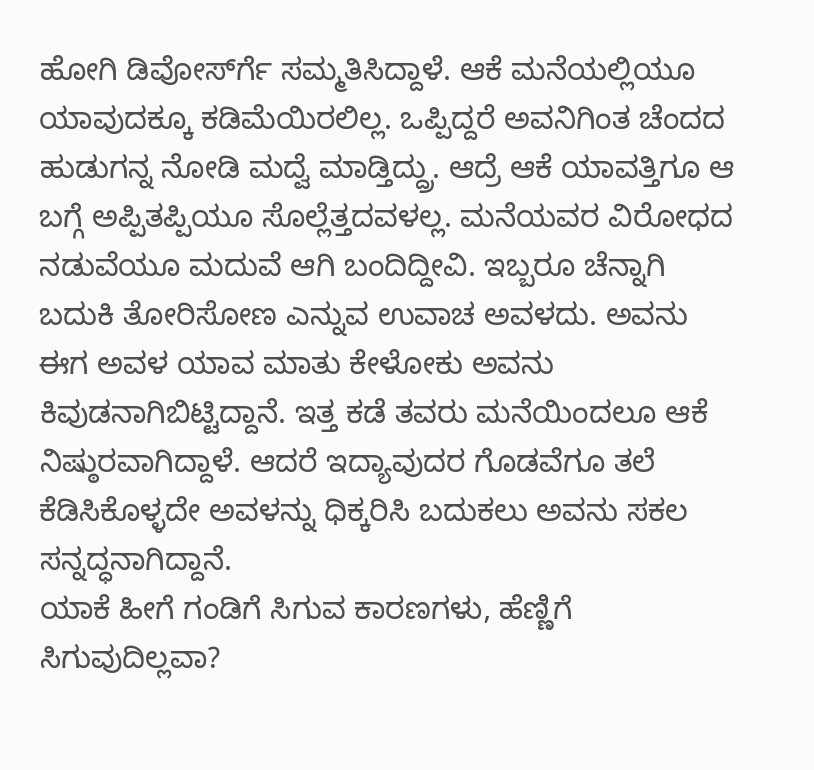ಹೋಗಿ ಡಿವೋರ್ಸ್‍ಗೆ ಸಮ್ಮತಿಸಿದ್ದಾಳೆ. ಆಕೆ ಮನೆಯಲ್ಲಿಯೂ ಯಾವುದಕ್ಕೂ ಕಡಿಮೆಯಿರಲಿಲ್ಲ. ಒಪ್ಪಿದ್ದರೆ ಅವನಿಗಿಂತ ಚೆಂದದ ಹುಡುಗನ್ನ ನೋಡಿ ಮದ್ವೆ ಮಾಡ್ತಿದ್ದ್ರು. ಆದ್ರೆ ಆಕೆ ಯಾವತ್ತಿಗೂ ಆ ಬಗ್ಗೆ ಅಪ್ಪಿತಪ್ಪಿಯೂ ಸೊಲ್ಲೆತ್ತದವಳಲ್ಲ. ಮನೆಯವರ ವಿರೋಧದ ನಡುವೆಯೂ ಮದುವೆ ಆಗಿ ಬಂದಿದ್ದೀವಿ. ಇಬ್ಬರೂ ಚೆನ್ನಾಗಿ ಬದುಕಿ ತೋರಿಸೋಣ ಎನ್ನುವ ಉವಾಚ ಅವಳದು. ಅವನು   ಈಗ ಅವಳ ಯಾವ ಮಾತು ಕೇಳೋಕು ಅವನು ಕಿವುಡನಾಗಿಬಿಟ್ಟಿದ್ದಾನೆ. ಇತ್ತ ಕಡೆ ತವರು ಮನೆಯಿಂದಲೂ ಆಕೆ ನಿಷ್ಠುರವಾಗಿದ್ದಾಳೆ. ಆದರೆ ಇದ್ಯಾವುದರ ಗೊಡವೆಗೂ ತಲೆ ಕೆಡಿಸಿಕೊಳ್ಳದೇ ಅವಳನ್ನು ಧಿಕ್ಕರಿಸಿ ಬದುಕಲು ಅವನು ಸಕಲ ಸನ್ನದ್ಧನಾಗಿದ್ದಾನೆ.
ಯಾಕೆ ಹೀಗೆ ಗಂಡಿಗೆ ಸಿಗುವ ಕಾರಣಗಳು, ಹೆಣ್ಣಿಗೆ ಸಿಗುವುದಿಲ್ಲವಾ?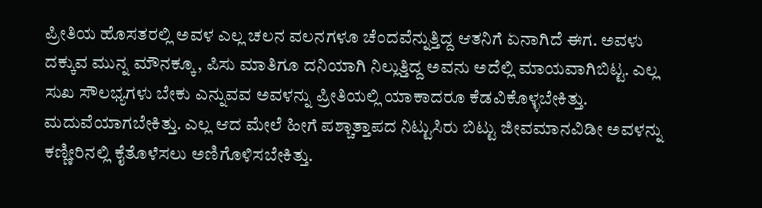ಪ್ರೀತಿಯ ಹೊಸತರಲ್ಲಿ ಅವಳ ಎಲ್ಲ ಚಲನ ವಲನಗಳೂ ಚೆಂದವೆನ್ನುತ್ತಿದ್ದ ಆತನಿಗೆ ಏನಾಗಿದೆ ಈಗ. ಅವಳು ದಕ್ಕುವ ಮುನ್ನ ಮೌನಕ್ಕೂ, ಪಿಸು ಮಾತಿಗೂ ದನಿಯಾಗಿ ನಿಲ್ಲುತ್ತಿದ್ದ ಅವನು ಅದೆಲ್ಲಿ ಮಾಯವಾಗಿಬಿಟ್ಟ. ಎಲ್ಲ ಸುಖ ಸೌಲಭ್ಯಗಳು ಬೇಕು ಎನ್ನುವವ ಅವಳನ್ನು ಪ್ರೀತಿಯಲ್ಲಿ ಯಾಕಾದರೂ ಕೆಡವಿಕೊಳ್ಳಬೇಕಿತ್ತು. ಮದುವೆಯಾಗಬೇಕಿತ್ತು. ಎಲ್ಲ ಆದ ಮೇಲೆ ಹೀಗೆ ಪಶ್ಚಾತ್ತಾಪದ ನಿಟ್ಟುಸಿರು ಬಿಟ್ಟು ಜೀವಮಾನವಿಡೀ ಅವಳನ್ನು ಕಣ್ಣೀರಿನಲ್ಲಿ ಕೈತೊಳೆಸಲು ಅಣಿಗೊಳಿಸಬೇಕಿತ್ತು.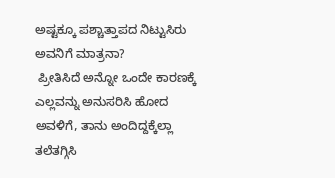ಅಷ್ಟಕ್ಕೂ ಪಶ್ಚಾತ್ತಾಪದ ನಿಟ್ಟುಸಿರು ಅವನಿಗೆ ಮಾತ್ರನಾ?
 ಪ್ರೀತಿಸಿದೆ ಅನ್ನೋ ಒಂದೇ ಕಾರಣಕ್ಕೆ ಎಲ್ಲವನ್ನು ಅನುಸರಿಸಿ ಹೋದ ಅವಳಿಗೆ, ತಾನು ಅಂದಿದ್ದಕ್ಕೆಲ್ಲಾ ತಲೆತಗ್ಗಿಸಿ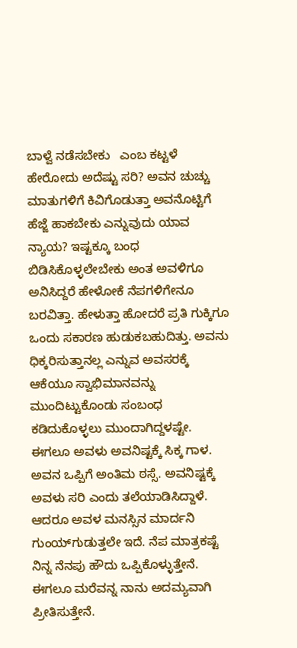ಬಾಳ್ವೆ ನಡೆಸಬೇಕು   ಎಂಬ ಕಟ್ಟಳೆ ಹೇರೋದು ಅದೆಷ್ಟು ಸರಿ? ಅವನ ಚುಚ್ಚು ಮಾತುಗಳಿಗೆ ಕಿವಿಗೊಡುತ್ತಾ ಅವನೊಟ್ಟಿಗೆ ಹೆಜ್ಜೆ ಹಾಕಬೇಕು ಎನ್ನುವುದು ಯಾವ ನ್ಯಾಯ? ಇಷ್ಟಕ್ಕೂ ಬಂಧ ಬಿಡಿಸಿಕೊಳ್ಳಲೇಬೇಕು ಅಂತ ಅವಳಿಗೂ ಅನಿಸಿದ್ದರೆ ಹೇಳೋಕೆ ನೆಪಗಳಿಗೇನೂ ಬರವಿತ್ತಾ. ಹೇಳುತ್ತಾ ಹೋದರೆ ಪ್ರತಿ ಗುಕ್ಕಿಗೂ ಒಂದು ಸಕಾರಣ ಹುಡುಕಬಹುದಿತ್ತು. ಅವನು ಧಿಕ್ಕರಿಸುತ್ತಾನಲ್ಲ ಎನ್ನುವ ಅವಸರಕ್ಕೆ ಆಕೆಯೂ ಸ್ವಾಭಿಮಾನವನ್ನು ಮುಂದಿಟ್ಟುಕೊಂಡು ಸಂಬಂಧ ಕಡಿದುಕೊಳ್ಳಲು ಮುಂದಾಗಿದ್ದಳಷ್ಟೇ. ಈಗಲೂ ಅವಳು ಅವನಿಷ್ಟಕ್ಕೆ ಸಿಕ್ಕ ಗಾಳ. ಅವನ ಒಪ್ಪಿಗೆ ಅಂತಿಮ ಠಸ್ಸೆ. ಅವನಿಷ್ಟಕ್ಕೆ ಅವಳು ಸರಿ ಎಂದು ತಲೆಯಾಡಿಸಿದ್ದಾಳೆ. ಆದರೂ ಅವಳ ಮನಸ್ಸಿನ ಮಾರ್ದನಿ ಗುಂಯ್‍ಗುಡುತ್ತಲೇ ಇದೆ. ನೆಪ ಮಾತ್ರಕಷ್ಟೆ ನಿನ್ನ ನೆನಪು ಹೌದು ಒಪ್ಪಿಕೊಳ್ಳುತ್ತೇನೆ. ಈಗಲೂ ಮರೆವನ್ನ ನಾನು ಅದಮ್ಯವಾಗಿ ಪ್ರೀತಿಸುತ್ತೇನೆ.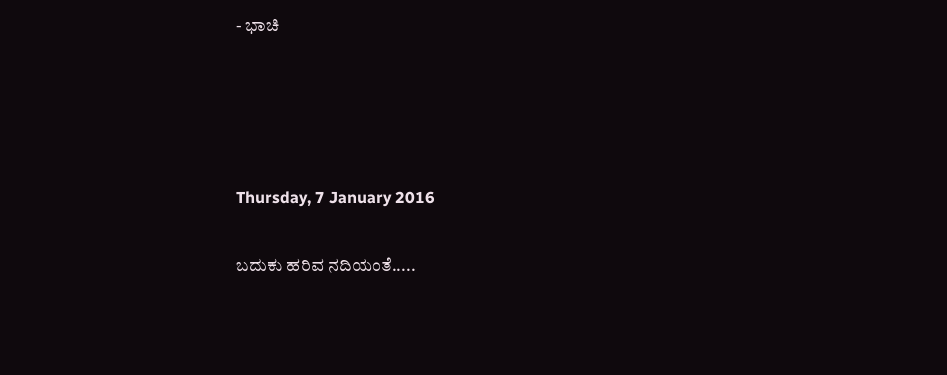- ಭಾಚಿ




Thursday, 7 January 2016

ಬದುಕು ಹರಿವ ನದಿಯಂತೆ.....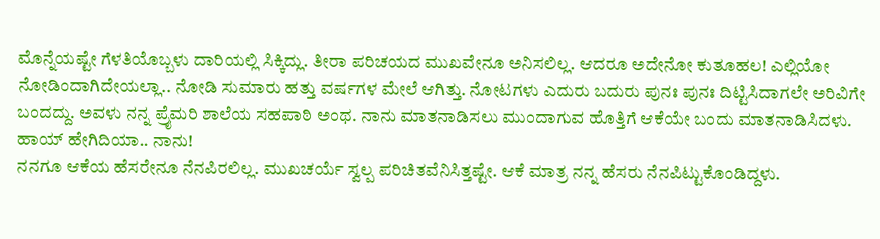ಮೊನ್ನೆಯಷ್ಟೇ ಗೆಳತಿಯೊಬ್ಬಳು ದಾರಿಯಲ್ಲಿ ಸಿಕ್ಕಿದ್ಲು. ತೀರಾ ಪರಿಚಯದ ಮುಖವೇನೂ ಅನಿಸಲಿಲ್ಲ. ಆದರೂ ಅದೇನೋ ಕುತೂಹಲ! ಎಲ್ಲಿಯೋ ನೋಡಿಂದಾಗಿದೇಯಲ್ಲಾ.. ನೋಡಿ ಸುಮಾರು ಹತ್ತು ವರ್ಷಗಳ ಮೇಲೆ ಆಗಿತ್ತು. ನೋಟಗಳು ಎದುರು ಬದುರು ಪುನಃ ಪುನಃ ದಿಟ್ಟಿಸಿದಾಗಲೇ ಅರಿವಿಗೇ ಬಂದದ್ದು. ಅವಳು ನನ್ನ ಪ್ರೈಮರಿ ಶಾಲೆಯ ಸಹಪಾಠಿ ಅಂಥ. ನಾನು ಮಾತನಾಡಿಸಲು ಮುಂದಾಗುವ ಹೊತ್ತಿಗೆ ಆಕೆಯೇ ಬಂದು ಮಾತನಾಡಿಸಿದಳು. ಹಾಯ್ ಹೇಗಿದಿಯಾ.. ನಾನು!
ನನಗೂ ಆಕೆಯ ಹೆಸರೇನೂ ನೆನಪಿರಲಿಲ್ಲ. ಮುಖಚರ್ಯೆ ಸ್ವಲ್ಪ ಪರಿಚಿತವೆನಿಸಿತ್ತಷ್ಟೇ. ಆಕೆ ಮಾತ್ರ ನನ್ನ ಹೆಸರು ನೆನಪಿಟ್ಟುಕೊಂಡಿದ್ದಳು.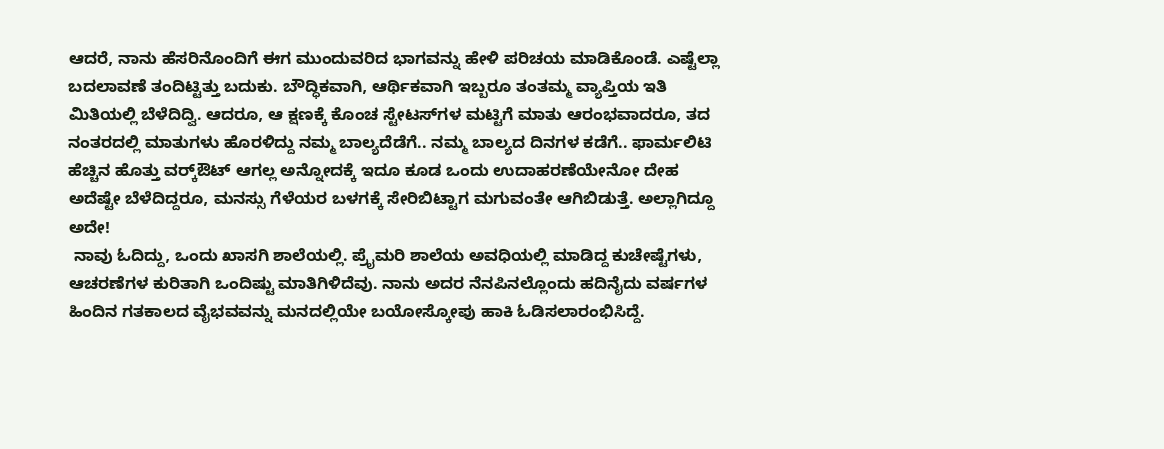ಆದರೆ, ನಾನು ಹೆಸರಿನೊಂದಿಗೆ ಈಗ ಮುಂದುವರಿದ ಭಾಗವನ್ನು ಹೇಳಿ ಪರಿಚಯ ಮಾಡಿಕೊಂಡೆ. ಎಷ್ಟೆಲ್ಲಾ ಬದಲಾವಣೆ ತಂದಿಟ್ಟಿತ್ತು ಬದುಕು. ಬೌದ್ಧಿಕವಾಗಿ, ಆರ್ಥಿಕವಾಗಿ ಇಬ್ಬರೂ ತಂತಮ್ಮ ವ್ಯಾಪ್ತಿಯ ಇತಿ ಮಿತಿಯಲ್ಲಿ ಬೆಳೆದಿದ್ವಿ. ಆದರೂ, ಆ ಕ್ಷಣಕ್ಕೆ ಕೊಂಚ ಸ್ಟೇಟಸ್‍ಗಳ ಮಟ್ಟಿಗೆ ಮಾತು ಆರಂಭವಾದರೂ, ತದ ನಂತರದಲ್ಲಿ ಮಾತುಗಳು ಹೊರಳಿದ್ದು ನಮ್ಮ ಬಾಲ್ಯದೆಡೆಗೆ.. ನಮ್ಮ ಬಾಲ್ಯದ ದಿನಗಳ ಕಡೆಗೆ.. ಫಾರ್ಮಲಿಟಿ ಹೆಚ್ಚಿನ ಹೊತ್ತು ವರ್ಕ್‍ಔಟ್ ಆಗಲ್ಲ ಅನ್ನೋದಕ್ಕೆ ಇದೂ ಕೂಡ ಒಂದು ಉದಾಹರಣೆಯೇನೋ ದೇಹ ಅದೆಷ್ಟೇ ಬೆಳೆದಿದ್ದರೂ, ಮನಸ್ಸು ಗೆಳೆಯರ ಬಳಗಕ್ಕೆ ಸೇರಿಬಿಟ್ಟಾಗ ಮಗುವಂತೇ ಆಗಿಬಿಡುತ್ತೆ. ಅಲ್ಲಾಗಿದ್ದೂ ಅದೇ!
 ನಾವು ಓದಿದ್ದು, ಒಂದು ಖಾಸಗಿ ಶಾಲೆಯಲ್ಲಿ. ಪ್ರೈಮರಿ ಶಾಲೆಯ ಅವಧಿಯಲ್ಲಿ ಮಾಡಿದ್ದ ಕುಚೇಷ್ಟೆಗಳು, ಆಚರಣೆಗಳ ಕುರಿತಾಗಿ ಒಂದಿಷ್ಟು ಮಾತಿಗಿಳಿದೆವು. ನಾನು ಅದರ ನೆನಪಿನಲ್ಲೊಂದು ಹದಿನೈದು ವರ್ಷಗಳ ಹಿಂದಿನ ಗತಕಾಲದ ವೈಭವವನ್ನು ಮನದಲ್ಲಿಯೇ ಬಯೋಸ್ಕೋಪು ಹಾಕಿ ಓಡಿಸಲಾರಂಭಿಸಿದ್ದೆ.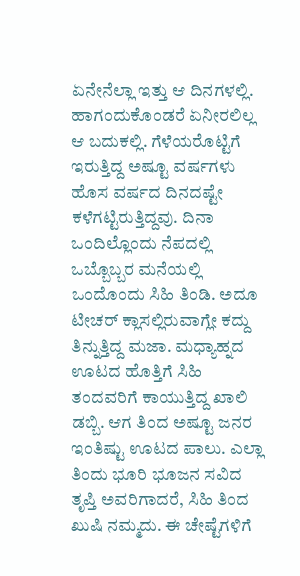ಏನೇನೆಲ್ಲಾ ಇತ್ತು ಆ ದಿನಗಳಲ್ಲಿ. ಹಾಗಂದುಕೊಂಡರೆ ಏನೀರಲಿಲ್ಲ ಆ ಬದುಕಲ್ಲಿ. ಗೆಳೆಯರೊಟ್ಟಿಗೆ ಇರುತ್ತಿದ್ದ ಅಷ್ಟೂ ವರ್ಷಗಳು ಹೊಸ ವರ್ಷದ ದಿನದಷ್ಟೇ ಕಳೆಗಟ್ಟಿರುತ್ತಿದ್ದವು. ದಿನಾ ಒಂದಿಲ್ಲೊಂದು ನೆಪದಲ್ಲಿ ಒಬ್ಬೊಬ್ಬರ ಮನೆಯಲ್ಲಿ ಒಂದೊಂದು ಸಿಹಿ ತಿಂಡಿ. ಅದೂ ಟೀಚರ್ ಕ್ಲಾಸಲ್ಲಿರುವಾಗ್ಲೇ ಕದ್ದು ತಿನ್ನುತ್ತಿದ್ದ ಮಜಾ. ಮಧ್ಯಾಹ್ನದ ಊಟದ ಹೊತ್ತಿಗೆ ಸಿಹಿ ತಂದವರಿಗೆ ಕಾಯುತ್ತಿದ್ದ ಖಾಲಿ ಡಬ್ಬಿ. ಆಗ ತಿಂದ ಅಷ್ಟೂ ಜನರ ಇಂತಿಷ್ಟು ಊಟದ ಪಾಲು. ಎಲ್ಲಾ ತಿಂದು ಭೂರಿ ಭೂಜನ ಸವಿದ ತೃಪ್ತಿ ಅವರಿಗಾದರೆ, ಸಿಹಿ ತಿಂದ ಖುಷಿ ನಮ್ಮದು. ಈ ಚೇಷ್ಟೆಗಳಿಗೆ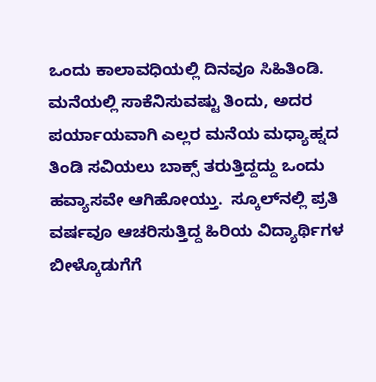ಒಂದು ಕಾಲಾವಧಿಯಲ್ಲಿ ದಿನವೂ ಸಿಹಿತಿಂಡಿ. ಮನೆಯಲ್ಲಿ ಸಾಕೆನಿಸುವಷ್ಟು ತಿಂದು, ಅದರ ಪರ್ಯಾಯವಾಗಿ ಎಲ್ಲರ ಮನೆಯ ಮಧ್ಯಾಹ್ನದ ತಿಂಡಿ ಸವಿಯಲು ಬಾಕ್ಸ್ ತರುತ್ತಿದ್ದದ್ದು ಒಂದು ಹವ್ಯಾಸವೇ ಆಗಿಹೋಯ್ತು.  ಸ್ಕೂಲ್‍ನಲ್ಲಿ ಪ್ರತಿ ವರ್ಷವೂ ಆಚರಿಸುತ್ತಿದ್ದ ಹಿರಿಯ ವಿದ್ಯಾರ್ಥಿಗಳ ಬೀಳ್ಕೊಡುಗೆಗೆ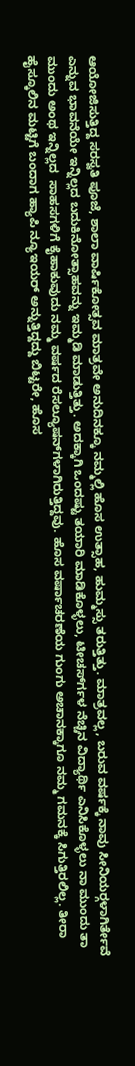ಆಯೋಜಿಸುತ್ತಿದ್ದ ಸರಸ್ವತಿ ಪೂಜೆ, ಶಾಲಾ ವಾರ್ಷಿಕೋತ್ಸವ ಮಾತ್ರವೇ ಅನುದಿನಕ್ಕೂ ನಮ್ಮಲ್ಲಿ ಹೊಸ ಉತ್ಸಾಹ, ಹುಮ್ಮಸ್ಸು ತರುತ್ತಿತ್ತು. ಮಾತ್ರವಲ್ಲ, ಬರುವ ವರ್ಷಕ್ಕೆ ನಾವು ಸೀನಿಯರ್‍ಗಳಾಗಿರ್ತೇವೆ ಎನ್ನುವ ಭಾವನೆಯೇ ಇನ್ನಿಲ್ಲದ ಬದುಕಿನೋತ್ಸಾಹವನ್ನು ಇಮ್ಮಡಿ ಮಾಡುತ್ತಿತ್ತು. ಅದಕ್ಕಾಗಿ ಒಂದಷ್ಟು ತಯಾರಿ ಮಾಡಿಕೊಳ್ಳಲು, ಟೀಚರ್ಸ್‍ಗಳ ನೆಚ್ಚಿನ ವಿದ್ಯಾರ್ಥಿ ಎನಿಸಿಕೊಳ್ಳಲು ನಾ ಮುಂದು ತಾ ಮುಂದು ಅಂಥ ಇನ್ನಿಲ್ಲದ  ಸಾಹಸಗಳಿಗೆ ಕೈಹಾಕುವುದು ನಮ್ಮ ವರ್ಷದ ರೆಸಲ್ಯೂಷನ್‍ಗಳಾಗಿರುತ್ತಿದ್ದವು. ಹೊಸ ವರ್ಷಾಚರಣೆಯ ಗುಂಗು ಅಚಾನಕ್ಕಾಗೂ ನಮ್ಮ ಗಮನಕ್ಕೆ ಸಿಗುತ್ತಿರಲಿಲ್ಲ. ತೀರಾ ಹೈಸ್ಕೂಲಿನ ಮಟ್ಟಿಗೆ ಬಂದಾಗ ಹ್ಯಾಪಿ ನ್ಯೂಇಯರ್ ಅನ್ನುತ್ತಿದ್ದದ್ದು ಬಿಟ್ಟರೇ, ಹೊಸ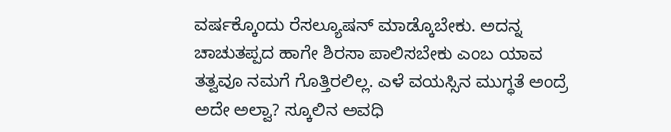ವರ್ಷಕ್ಕೊಂದು ರೆಸಲ್ಯೂಷನ್ ಮಾಡ್ಕೊಬೇಕು. ಅದನ್ನ ಚಾಚುತಪ್ಪದ ಹಾಗೇ ಶಿರಸಾ ಪಾಲಿಸಬೇಕು ಎಂಬ ಯಾವ  ತತ್ವವೂ ನಮಗೆ ಗೊತ್ತಿರಲಿಲ್ಲ. ಎಳೆ ವಯಸ್ಸಿನ ಮುಗ್ಧತೆ ಅಂದ್ರೆ ಅದೇ ಅಲ್ವಾ? ಸ್ಕೂಲಿನ ಅವಧಿ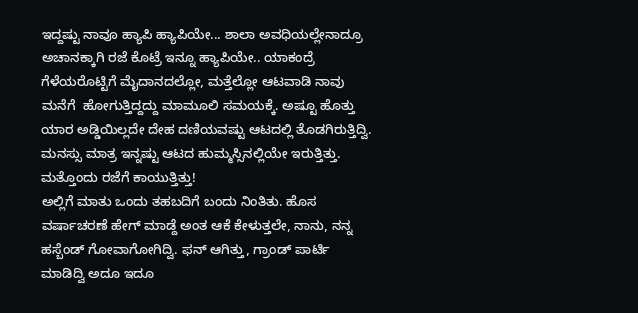ಇದ್ದಷ್ಟು ನಾವೂ ಹ್ಯಾಪಿ ಹ್ಯಾಪಿಯೇ... ಶಾಲಾ ಅವಧಿಯಲ್ಲೇನಾದ್ರೂ ಅಚಾನಕ್ಕಾಗಿ ರಜೆ ಕೊಟ್ರೆ ಇನ್ನೂ ಹ್ಯಾಪಿಯೇ.. ಯಾಕಂದ್ರೆ ಗೆಳೆಯರೊಟ್ಟಿಗೆ ಮೈದಾನದಲ್ಲೋ, ಮತ್ತೆಲ್ಲೋ ಆಟವಾಡಿ ನಾವು ಮನೆಗೆ  ಹೋಗುತ್ತಿದ್ದದ್ದು ಮಾಮೂಲಿ ಸಮಯಕ್ಕೆ. ಅಷ್ಟೂ ಹೊತ್ತು ಯಾರ ಅಡ್ಡಿಯಿಲ್ಲದೇ ದೇಹ ದಣಿಯವಷ್ಟು ಆಟದಲ್ಲಿ ತೊಡಗಿರುತ್ತಿದ್ವಿ. ಮನಸ್ಸು ಮಾತ್ರ ಇನ್ನಷ್ಟು ಆಟದ ಹುಮ್ಮಸ್ಸಿನಲ್ಲಿಯೇ ಇರುತ್ತಿತ್ತು. ಮತ್ತೊಂದು ರಜೆಗೆ ಕಾಯುತ್ತಿತ್ತು!
ಅಲ್ಲಿಗೆ ಮಾತು ಒಂದು ತಹಬದಿಗೆ ಬಂದು ನಿಂತಿತು. ಹೊಸ ವರ್ಷಾಚರಣೆ ಹೇಗ್ ಮಾಡ್ದೆ ಅಂತ ಆಕೆ ಕೇಳುತ್ತಲೇ, ನಾನು, ನನ್ನ ಹಸ್ಬೆಂಡ್ ಗೋವಾಗೋಗಿದ್ವಿ. ಫನ್ ಆಗಿತ್ತು, ಗ್ರಾಂಡ್ ಪಾರ್ಟಿ ಮಾಡಿದ್ವಿ ಅದೂ ಇದೂ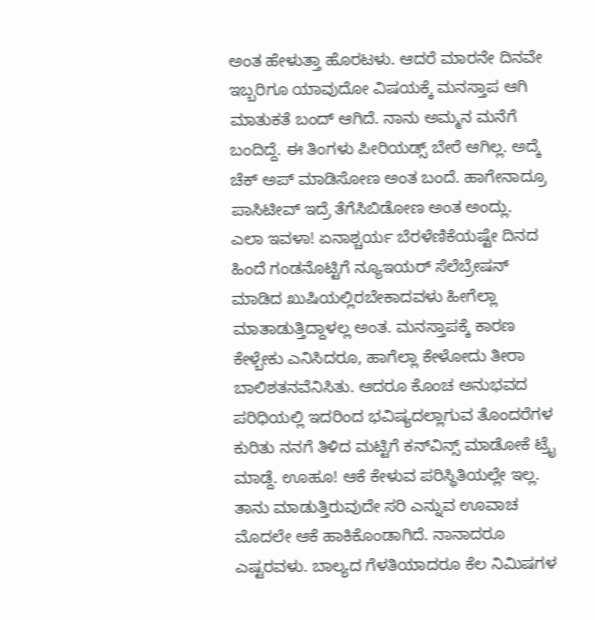ಅಂತ ಹೇಳುತ್ತಾ ಹೊರಟಳು. ಆದರೆ ಮಾರನೇ ದಿನವೇ ಇಬ್ಬರಿಗೂ ಯಾವುದೋ ವಿಷಯಕ್ಕೆ ಮನಸ್ತಾಪ ಆಗಿ ಮಾತುಕತೆ ಬಂದ್ ಆಗಿದೆ. ನಾನು ಅಮ್ಮನ ಮನೆಗೆ ಬಂದಿದ್ದೆ. ಈ ತಿಂಗಳು ಪೀರಿಯಡ್ಸ್ ಬೇರೆ ಆಗಿಲ್ಲ. ಅದ್ಕೆ ಚೆಕ್ ಅಪ್ ಮಾಡಿಸೋಣ ಅಂತ ಬಂದೆ. ಹಾಗೇನಾದ್ರೂ ಪಾಸಿಟೀವ್ ಇದ್ರೆ ತೆಗೆಸಿಬಿಡೋಣ ಅಂತ ಅಂದ್ಲು.
ಎಲಾ ಇವಳಾ! ಏನಾಶ್ಚರ್ಯ ಬೆರಳೆಣಿಕೆಯಷ್ಟೇ ದಿನದ ಹಿಂದೆ ಗಂಡನೊಟ್ಟಿಗೆ ನ್ಯೂಇಯರ್ ಸೆಲೆಬ್ರೇಷನ್ ಮಾಡಿದ ಖುಷಿಯಲ್ಲಿರಬೇಕಾದವಳು ಹೀಗೆಲ್ಲಾ ಮಾತಾಡುತ್ತಿದ್ದಾಳಲ್ಲ ಅಂತ. ಮನಸ್ತಾಪಕ್ಕೆ ಕಾರಣ ಕೇಳ್ಬೇಕು ಎನಿಸಿದರೂ, ಹಾಗೆಲ್ಲಾ ಕೇಳೋದು ತೀರಾ ಬಾಲಿಶತನವೆನಿಸಿತು. ಆದರೂ ಕೊಂಚ ಅನುಭವದ ಪರಿಧಿಯಲ್ಲಿ ಇದರಿಂದ ಭವಿಷ್ಯದಲ್ಲಾಗುವ ತೊಂದರೆಗಳ ಕುರಿತು ನನಗೆ ತಿಳಿದ ಮಟ್ಟಿಗೆ ಕನ್‍ವಿನ್ಸ್ ಮಾಡೋಕೆ ಟ್ರೈ ಮಾಡ್ದೆ. ಊಹೂ! ಆಕೆ ಕೇಳುವ ಪರಿಸ್ಥಿತಿಯಲ್ಲೇ ಇಲ್ಲ. ತಾನು ಮಾಡುತ್ತಿರುವುದೇ ಸರಿ ಎನ್ನುವ ಊವಾಚ ಮೊದಲೇ ಆಕೆ ಹಾಕಿಕೊಂಡಾಗಿದೆ. ನಾನಾದರೂ ಎಷ್ಟರವಳು. ಬಾಲ್ಯದ ಗೆಳತಿಯಾದರೂ ಕೆಲ ನಿಮಿಷಗಳ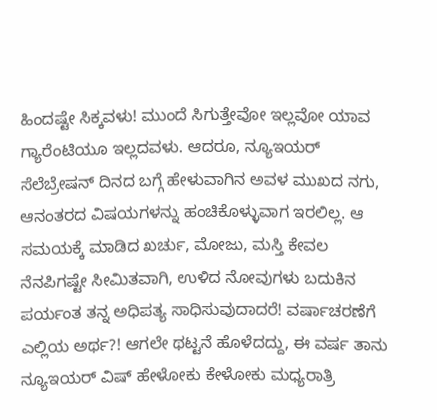ಹಿಂದಷ್ಟೇ ಸಿಕ್ಕವಳು! ಮುಂದೆ ಸಿಗುತ್ತೇವೋ ಇಲ್ಲವೋ ಯಾವ ಗ್ಯಾರೆಂಟಿಯೂ ಇಲ್ಲದವಳು. ಆದರೂ, ನ್ಯೂಇಯರ್ ಸೆಲೆಬ್ರೇಷನ್ ದಿನದ ಬಗ್ಗೆ ಹೇಳುವಾಗಿನ ಅವಳ ಮುಖದ ನಗು, ಆನಂತರದ ವಿಷಯಗಳನ್ನು ಹಂಚಿಕೊಳ್ಳುವಾಗ ಇರಲಿಲ್ಲ. ಆ ಸಮಯಕ್ಕೆ ಮಾಡಿದ ಖರ್ಚು, ಮೋಜು, ಮಸ್ತಿ ಕೇವಲ ನೆನಪಿಗಷ್ಟೇ ಸೀಮಿತವಾಗಿ, ಉಳಿದ ನೋವುಗಳು ಬದುಕಿನ ಪರ್ಯಂತ ತನ್ನ ಅಧಿಪತ್ಯ ಸಾಧಿಸುವುದಾದರೆ! ವರ್ಷಾಚರಣೆಗೆ ಎಲ್ಲಿಯ ಅರ್ಥ?! ಆಗಲೇ ಥಟ್ಟನೆ ಹೊಳೆದದ್ದು, ಈ ವರ್ಷ ತಾನು ನ್ಯೂಇಯರ್ ವಿಷ್ ಹೇಳೋಕು ಕೇಳೋಕು ಮಧ್ಯರಾತ್ರಿ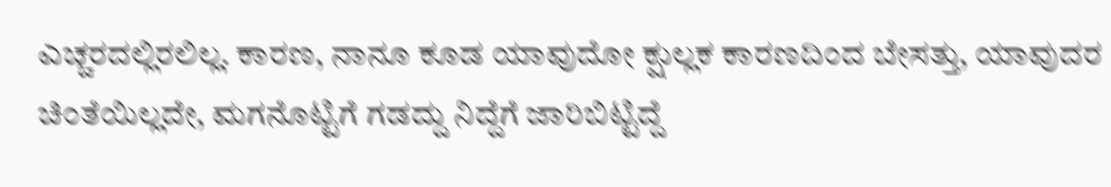ಎಚ್ಚರದಲ್ಲಿರಲಿಲ್ಲ. ಕಾರಣ, ನಾನೂ ಕೂಡ ಯಾವುದೋ ಕ್ಷುಲ್ಲಕ ಕಾರಣದಿಂದ ಬೇಸತ್ತು, ಯಾವುದರ ಚಿಂತೆಯಿಲ್ಲದೇ, ಮಗನೊಟ್ಟಿಗೆ ಗಡದ್ದು ನಿದ್ದೆಗೆ ಜಾರಿಬಿಟ್ಟಿದ್ದೆ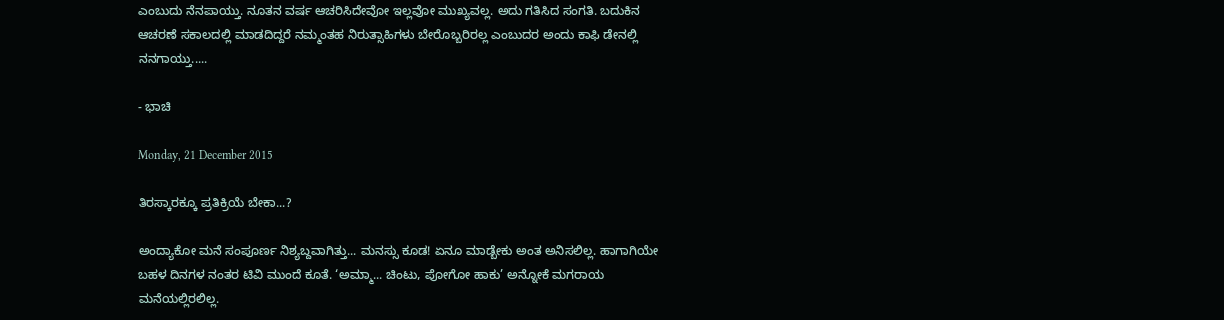ಎಂಬುದು ನೆನಪಾಯ್ತು. ನೂತನ ವರ್ಷ ಆಚರಿಸಿದೇವೋ ಇಲ್ಲವೋ ಮುಖ್ಯವಲ್ಲ. ಅದು ಗತಿಸಿದ ಸಂಗತಿ. ಬದುಕಿನ ಆಚರಣೆ ಸಕಾಲದಲ್ಲಿ ಮಾಡದಿದ್ದರೆ ನಮ್ಮಂತಹ ನಿರುತ್ಸಾಹಿಗಳು ಬೇರೊಬ್ಬರಿರಲ್ಲ ಎಂಬುದರ ಅಂದು ಕಾಫಿ ಡೇನಲ್ಲಿ  ನನಗಾಯ್ತು.....

- ಭಾಚಿ

Monday, 21 December 2015

ತಿರಸ್ಕಾರಕ್ಕೂ ಪ್ರತಿಕ್ರಿಯೆ ಬೇಕಾ...?

ಅಂದ್ಯಾಕೋ ಮನೆ ಸಂಪೂರ್ಣ ನಿಶ್ಯಬ್ದವಾಗಿತ್ತು... ಮನಸ್ಸು ಕೂಡ! ಏನೂ ಮಾಡ್ಬೇಕು ಅಂತ ಅನಿಸಲಿಲ್ಲ. ಹಾಗಾಗಿಯೇ ಬಹಳ ದಿನಗಳ ನಂತರ ಟಿವಿ ಮುಂದೆ ಕೂತೆ. ‘ಅಮ್ಮಾ... ಚಿಂಟು, ಪೋಗೋ ಹಾಕು’ ಅನ್ನೋಕೆ ಮಗರಾಯ ಮನೆಯಲ್ಲಿರಲಿಲ್ಲ.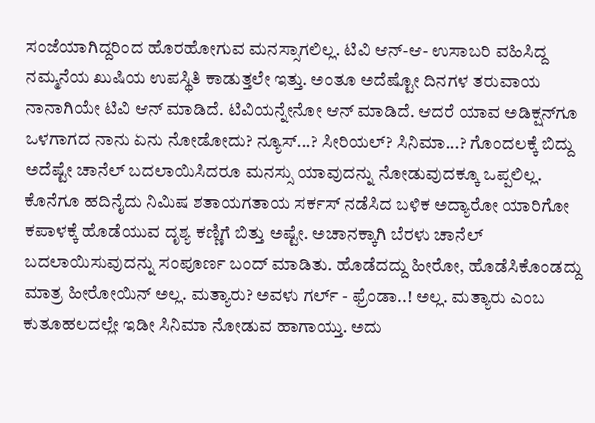ಸಂಜೆಯಾಗಿದ್ದರಿಂದ ಹೊರಹೋಗುವ ಮನಸ್ಸಾಗಲಿಲ್ಲ. ಟಿವಿ ಆನ್-ಆ- ಉಸಾಬರಿ ವಹಿಸಿದ್ದ ನಮ್ಮನೆಯ ಖುಷಿಯ ಉಪಸ್ಥಿತಿ ಕಾಡುತ್ತಲೇ ಇತ್ತು. ಅಂತೂ ಅದೆಷ್ಟೋ ದಿನಗಳ ತರುವಾಯ ನಾನಾಗಿಯೇ ಟಿವಿ ಆನ್ ಮಾಡಿದೆ. ಟಿವಿಯನ್ನೇನೋ ಆನ್ ಮಾಡಿದೆ. ಆದರೆ ಯಾವ ಅಡಿಕ್ಷನ್‌ಗೂ ಒಳಗಾಗದ ನಾನು ಏನು ನೋಡೋದು? ನ್ಯೂಸ್...? ಸೀರಿಯಲ್? ಸಿನಿಮಾ...? ಗೊಂದಲಕ್ಕೆ ಬಿದ್ದು ಅದೆಷ್ಟೇ ಚಾನೆಲ್ ಬದಲಾಯಿಸಿದರೂ ಮನಸ್ಸು ಯಾವುದನ್ನು ನೋಡುವುದಕ್ಕೂ ಒಪ್ಪಲಿಲ್ಲ. ಕೊನೆಗೂ ಹದಿನೈದು ನಿಮಿಷ ಶತಾಯಗತಾಯ ಸರ್ಕಸ್ ನಡೆಸಿದ ಬಳಿಕ ಅದ್ಯಾರೋ ಯಾರಿಗೋ ಕಪಾಳಕ್ಕೆ ಹೊಡೆಯುವ ದೃಶ್ಯ ಕಣ್ಣಿಗೆ ಬಿತ್ತು ಅಷ್ಟೇ. ಅಚಾನಕ್ಕಾಗಿ ಬೆರಳು ಚಾನೆಲ್ ಬದಲಾಯಿಸುವುದನ್ನು ಸಂಪೂರ್ಣ ಬಂದ್ ಮಾಡಿತು. ಹೊಡೆದದ್ದು ಹೀರೋ, ಹೊಡೆಸಿಕೊಂಡದ್ದು ಮಾತ್ರ ಹೀರೋಯಿನ್ ಅಲ್ಲ. ಮತ್ಯಾರು? ಅವಳು ಗರ್ಲ್ - ಫ್ರೆಂಡಾ..! ಅಲ್ಲ. ಮತ್ಯಾರು ಎಂಬ ಕುತೂಹಲದಲ್ಲೇ ಇಡೀ ಸಿನಿಮಾ ನೋಡುವ ಹಾಗಾಯ್ತು. ಅದು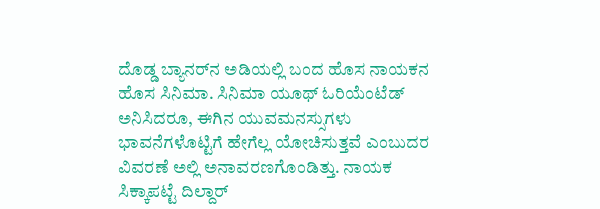ದೊಡ್ಡ ಬ್ಯಾನರ್‌ನ ಅಡಿಯಲ್ಲಿ ಬಂದ ಹೊಸ ನಾಯಕನ ಹೊಸ ಸಿನಿಮಾ. ಸಿನಿಮಾ ಯೂಥ್ ಓರಿಯೆಂಟೆಡ್ ಅನಿಸಿದರೂ, ಈಗಿನ ಯುವಮನಸ್ಸುಗಳು ಭಾವನೆಗಳೊಟ್ಟಿಗೆ ಹೇಗೆಲ್ಲ ಯೋಚಿಸುತ್ತವೆ ಎಂಬುದರ ವಿವರಣೆ ಅಲ್ಲಿ ಅನಾವರಣಗೊಂಡಿತ್ತು. ನಾಯಕ ಸಿಕ್ಕಾಪಟ್ಟೆ ದಿಲ್ದಾರ್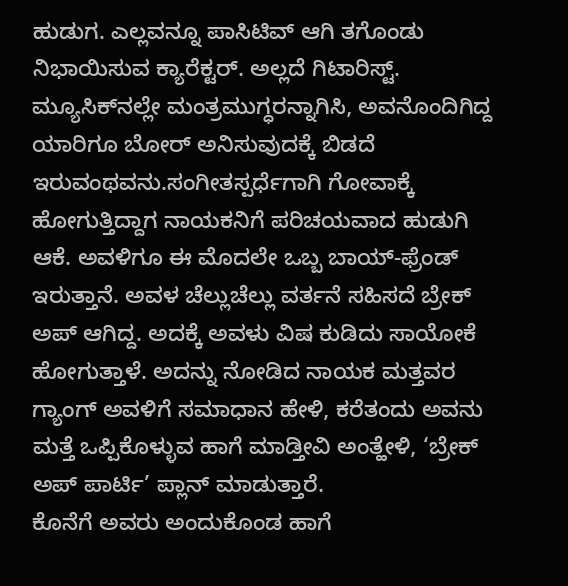ಹುಡುಗ. ಎಲ್ಲವನ್ನೂ ಪಾಸಿಟಿವ್ ಆಗಿ ತಗೊಂಡು ನಿಭಾಯಿಸುವ ಕ್ಯಾರೆಕ್ಟರ್. ಅಲ್ಲದೆ ಗಿಟಾರಿಸ್ಟ್. ಮ್ಯೂಸಿಕ್‌ನಲ್ಲೇ ಮಂತ್ರಮುಗ್ಧರನ್ನಾಗಿಸಿ, ಅವನೊಂದಿಗಿದ್ದ ಯಾರಿಗೂ ಬೋರ್ ಅನಿಸುವುದಕ್ಕೆ ಬಿಡದೆ ಇರುವಂಥವನು.ಸಂಗೀತಸ್ಪರ್ಧೆಗಾಗಿ ಗೋವಾಕ್ಕೆ ಹೋಗುತ್ತಿದ್ದಾಗ ನಾಯಕನಿಗೆ ಪರಿಚಯವಾದ ಹುಡುಗಿ ಆಕೆ. ಅವಳಿಗೂ ಈ ಮೊದಲೇ ಒಬ್ಬ ಬಾಯ್-ಫ್ರೆಂಡ್ ಇರುತ್ತಾನೆ. ಅವಳ ಚೆಲ್ಲುಚೆಲ್ಲು ವರ್ತನೆ ಸಹಿಸದೆ ಬ್ರೇಕ್ ಅಪ್ ಆಗಿದ್ದ. ಅದಕ್ಕೆ ಅವಳು ವಿಷ ಕುಡಿದು ಸಾಯೋಕೆ ಹೋಗುತ್ತಾಳೆ. ಅದನ್ನು ನೋಡಿದ ನಾಯಕ ಮತ್ತವರ ಗ್ಯಾಂಗ್ ಅವಳಿಗೆ ಸಮಾಧಾನ ಹೇಳಿ, ಕರೆತಂದು ಅವನು ಮತ್ತೆ ಒಪ್ಪಿಕೊಳ್ಳುವ ಹಾಗೆ ಮಾಡ್ತೀವಿ ಅಂತ್ಹೇಳಿ, ‘ಬ್ರೇಕ್ ಅಪ್ ಪಾರ್ಟಿ’ ಪ್ಲಾನ್ ಮಾಡುತ್ತಾರೆ.
ಕೊನೆಗೆ ಅವರು ಅಂದುಕೊಂಡ ಹಾಗೆ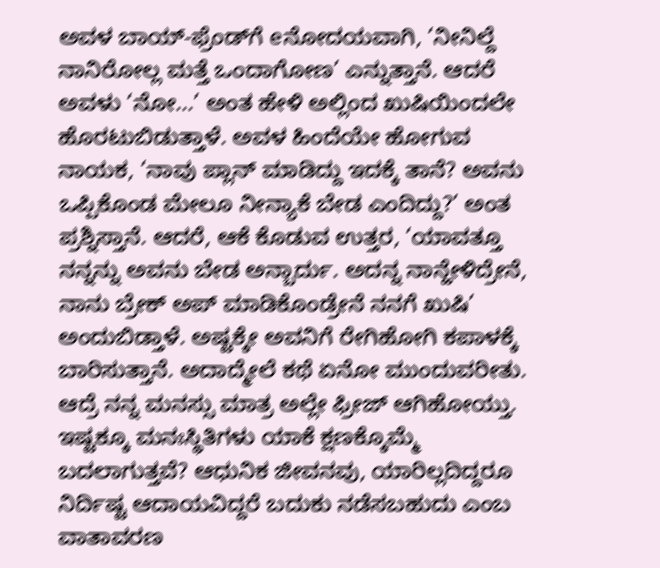ಅವಳ ಬಾಯ್-ಫ್ರೆಂಡ್‌ಗೆ eನೋದಯವಾಗಿ, ‘ನೀನಿಲ್ದೆ ನಾನಿರೋಲ್ಲ ಮತ್ತೆ ಒಂದಾಗೋಣ’ ಎನ್ನುತ್ತಾನೆ. ಆದರೆ ಅವಳು ‘ನೋ...’ ಅಂತ ಹೇಳಿ ಅಲ್ಲಿಂದ ಖುಷಿಯಿಂದಲೇ ಹೊರಟುಬಿಡುತ್ತಾಳೆ. ಅವಳ ಹಿಂದೆಯೇ ಹೋಗುವ ನಾಯಕ, ‘ನಾವು ಪ್ಲಾನ್ ಮಾಡಿದ್ದು ಇದಕ್ಕೆ ತಾನೆ? ಅವನು ಒಪ್ಪಿಕೊಂಡ ಮೇಲೂ ನೀನ್ಯಾಕೆ ಬೇಡ ಎಂದಿದ್ದು?’ ಅಂತ ಪ್ರಶ್ನಿಸ್ತಾನೆ. ಆದರೆ, ಆಕೆ ಕೊಡುವ ಉತ್ತರ, ‘ಯಾವತ್ತೂ ನನ್ನನ್ನು ಅವನು ಬೇಡ ಅನ್ಬಾರ್ದು. ಅದನ್ನ ನಾನ್ಹೇಳಿದ್ರೇನೆ, ನಾನು ಬ್ರೇಕ್ ಅಪ್ ಮಾಡಿಕೊಂಡ್ರೇನೆ ನನಗೆ ಖುಷಿ’ ಅಂದುಬಿಡ್ತಾಳೆ. ಅಷ್ಟಕ್ಕೇ ಅವನಿಗೆ ರೇಗಿಹೋಗಿ ಕಪಾಳಕ್ಕೆ ಬಾರಿಸುತ್ತಾನೆ. ಅದಾದ್ಮೇಲೆ ಕಥೆ ಏನೋ ಮುಂದುವರೀತು. ಆದ್ರೆ ನನ್ನ ಮನಸ್ಸು ಮಾತ್ರ ಅಲ್ಲೇ ಫ್ರೀಜ್ ಆಗಿಹೋಯ್ತು. ಇಷ್ಟಕ್ಕೂ ಮನಃಸ್ಥಿತಿಗಳು ಯಾಕೆ ಕ್ಷಣಕ್ಕೊಮ್ಮೆ ಬದಲಾಗುತ್ತವೆ? ಆಧುನಿಕ ಜೀವನವು, ಯಾರಿಲ್ಲದಿದ್ದರೂ ನಿರ್ದಿಷ್ಟ ಆದಾಯವಿದ್ದರೆ ಬದುಕು ನಡೆಸಬಹುದು ಎಂಬ ವಾತಾವರಣ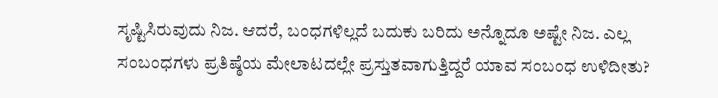ಸೃಷ್ಟಿಸಿರುವುದು ನಿಜ. ಆದರೆ, ಬಂಧಗಳಿಲ್ಲದೆ ಬದುಕು ಬರಿದು ಅನ್ನೊದೂ ಅಷ್ಟೇ ನಿಜ. ಎಲ್ಲ ಸಂಬಂಧಗಳು ಪ್ರತಿಷ್ಠೆಯ ಮೇಲಾಟದಲ್ಲೇ ಪ್ರಸ್ತುತವಾಗುತ್ತಿದ್ದರೆ ಯಾವ ಸಂಬಂಧ ಉಳಿದೀತು?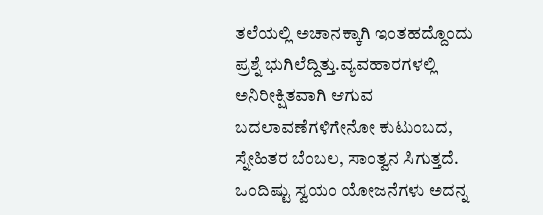ತಲೆಯಲ್ಲಿ ಅಚಾನಕ್ಕಾಗಿ ಇಂತಹದ್ದೊಂದು ಪ್ರಶ್ನೆ ಭುಗಿಲೆದ್ದಿತ್ತು.ವ್ಯವಹಾರಗಳಲ್ಲಿ ಅನಿರೀಕ್ಷಿತವಾಗಿ ಆಗುವ ಬದಲಾವಣೆಗಳಿಗೇನೋ ಕುಟುಂಬದ, ಸ್ನೇಹಿತರ ಬೆಂಬಲ, ಸಾಂತ್ವನ ಸಿಗುತ್ತದೆ. ಒಂದಿಷ್ಟು ಸ್ವಯಂ ಯೋಜನೆಗಳು ಅದನ್ನ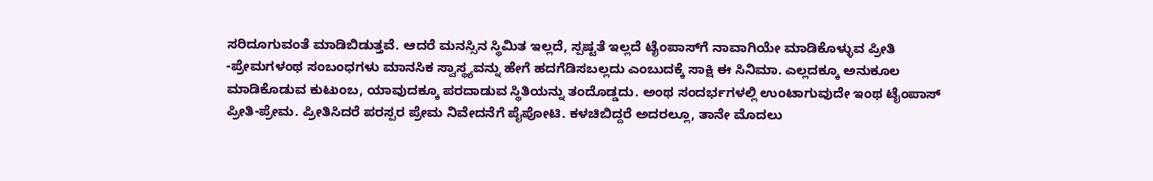ಸರಿದೂಗುವಂತೆ ಮಾಡಿಬಿಡುತ್ತವೆ. ಆದರೆ ಮನಸ್ಸಿನ ಸ್ಥಿಮಿತ ಇಲ್ಲದೆ, ಸ್ಪಷ್ಟತೆ ಇಲ್ಲದೆ ಟೈಂಪಾಸ್‌ಗೆ ನಾವಾಗಿಯೇ ಮಾಡಿಕೊಳ್ಳುವ ಪ್ರೀತಿ -ಪ್ರೇಮಗಳಂಥ ಸಂಬಂಧಗಳು ಮಾನಸಿಕ ಸ್ವಾಸ್ಥ್ಯವನ್ನು ಹೇಗೆ ಹದಗೆಡಿಸಬಲ್ಲದು ಎಂಬುದಕ್ಕೆ ಸಾಕ್ಷಿ ಈ ಸಿನಿಮಾ. ಎಲ್ಲದಕ್ಕೂ ಅನುಕೂಲ ಮಾಡಿಕೊಡುವ ಕುಟುಂಬ, ಯಾವುದಕ್ಕೂ ಪರದಾಡುವ ಸ್ಥಿತಿಯನ್ನು ತಂದೊಡ್ಡದು. ಅಂಥ ಸಂದರ್ಭಗಳಲ್ಲಿ ಉಂಟಾಗುವುದೇ ಇಂಥ ಟೈಂಪಾಸ್ ಪ್ರೀತಿ-ಪ್ರೇಮ. ಪ್ರೀತಿಸಿದರೆ ಪರಸ್ಪರ ಪ್ರೇಮ ನಿವೇದನೆಗೆ ಪೈಪೋಟಿ. ಕಳಚಿಬಿದ್ದರೆ ಅದರಲ್ಲೂ, ತಾನೇ ಮೊದಲು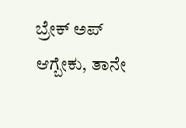ಬ್ರೇಕ್ ಅಪ್ ಆಗ್ಬೇಕು, ತಾನೇ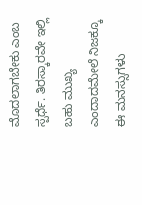ಮೊದಲಾಗಬೇಕು ಎಂಬ ಸ್ಪರ್ಧೆ. ತಿರಸ್ಕಾರವೇ ಇಲ್ಲಿ ಬಹು ಮುಖ್ಯ ಎಂದಾದಮೇಲೆ ನಿಜಕ್ಕೂ ಈ ಮನಸ್ಸುಗಳು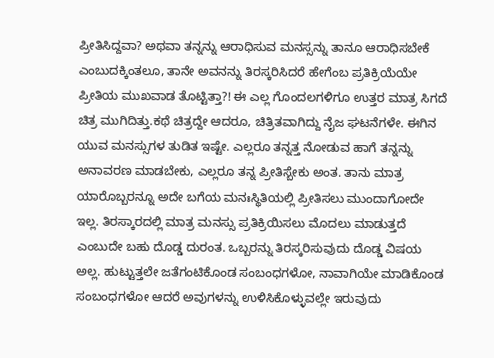ಪ್ರೀತಿಸಿದ್ದವಾ? ಅಥವಾ ತನ್ನನ್ನು ಆರಾಧಿಸುವ ಮನಸ್ಸನ್ನು ತಾನೂ ಆರಾಧಿಸಬೇಕೆ ಎಂಬುದಕ್ಕಿಂತಲೂ, ತಾನೇ ಅವನನ್ನು ತಿರಸ್ಕರಿಸಿದರೆ ಹೇಗೆಂಬ ಪ್ರತಿಕ್ರಿಯೆಯೇ ಪ್ರೀತಿಯ ಮುಖವಾಡ ತೊಟ್ಟಿತ್ತಾ?! ಈ ಎಲ್ಲ ಗೊಂದಲಗಳಿಗೂ ಉತ್ತರ ಮಾತ್ರ ಸಿಗದೆ ಚಿತ್ರ ಮುಗಿದಿತ್ತು.ಕಥೆ ಚಿತ್ರದ್ದೇ ಆದರೂ, ಚಿತ್ರಿತವಾಗಿದ್ದು ನೈಜ ಘಟನೆಗಳೇ. ಈಗಿನ ಯುವ ಮನಸ್ಸುಗಳ ತುಡಿತ ಇಷ್ಟೇ. ಎಲ್ಲರೂ ತನ್ನತ್ತ ನೋಡುವ ಹಾಗೆ ತನ್ನನ್ನು ಅನಾವರಣ ಮಾಡಬೇಕು, ಎಲ್ಲರೂ ತನ್ನ ಪ್ರೀತಿಸ್ಬೇಕು ಅಂತ. ತಾನು ಮಾತ್ರ ಯಾರೊಬ್ಬರನ್ನೂ ಅದೇ ಬಗೆಯ ಮನಃಸ್ಥಿತಿಯಲ್ಲಿ ಪ್ರೀತಿಸಲು ಮುಂದಾಗೋದೇ ಇಲ್ಲ. ತಿರಸ್ಕಾರದಲ್ಲಿ ಮಾತ್ರ ಮನಸ್ಸು ಪ್ರತಿಕ್ರಿಯಿಸಲು ಮೊದಲು ಮಾಡುತ್ತದೆ ಎಂಬುದೇ ಬಹು ದೊಡ್ಡ ದುರಂತ. ಒಬ್ಬರನ್ನು ತಿರಸ್ಕರಿಸುವುದು ದೊಡ್ಡ ವಿಷಯ ಅಲ್ಲ. ಹುಟ್ಟುತ್ತಲೇ ಜತೆಗಂಟಿಕೊಂಡ ಸಂಬಂಧಗಳೋ, ನಾವಾಗಿಯೇ ಮಾಡಿಕೊಂಡ ಸಂಬಂಧಗಳೋ ಆದರೆ ಅವುಗಳನ್ನು ಉಳಿಸಿಕೊಳ್ಳುವಲ್ಲೇ ಇರುವುದು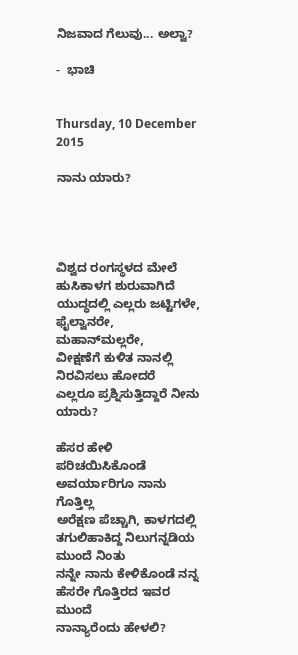ನಿಜವಾದ ಗೆಲುವು... ಅಲ್ವಾ?

-  ಭಾಚಿ


Thursday, 10 December 2015

ನಾನು ಯಾರು?




ವಿಶ್ವದ ರಂಗಸ್ಥಳದ ಮೇಲೆ ಹುಸಿಕಾಳಗ ಶುರುವಾಗಿದೆ
ಯುದ್ಧದಲ್ಲಿ ಎಲ್ಲರು ಜಟ್ಟಿಗಳೇ, ಫೈಲ್ವಾನರೇ, ಮಹಾನ್‍ಮಲ್ಲರೇ,
ವೀಕ್ಷಣೆಗೆ ಕುಳಿತ ನಾನಲ್ಲಿ ನಿರವಿಸಲು ಹೋದರೆ
ಎಲ್ಲರೂ ಪ್ರಶ್ನಿಸುತ್ತಿದ್ದಾರೆ ನೀನು ಯಾರು?

ಹೆಸರ ಹೇಳಿ ಪರಿಚಯಿಸಿಕೊಂಡೆ ಅವರ್ಯಾರಿಗೂ ನಾನು ಗೊತ್ತಿಲ್ಲ
ಅರೆಕ್ಷಣ ಪೆಚ್ಚಾಗಿ, ಕಾಳಗದಲ್ಲಿ ತಗುಲಿಹಾಕಿದ್ದ ನಿಲುಗನ್ನಡಿಯ ಮುಂದೆ ನಿಂತು
ನನ್ನೇ ನಾನು ಕೇಳಿಕೊಂಡೆ ನನ್ನ ಹೆಸರೇ ಗೊತ್ತಿರದ ಇವರ ಮುಂದೆ
ನಾನ್ಯಾರೆಂದು ಹೇಳಲಿ?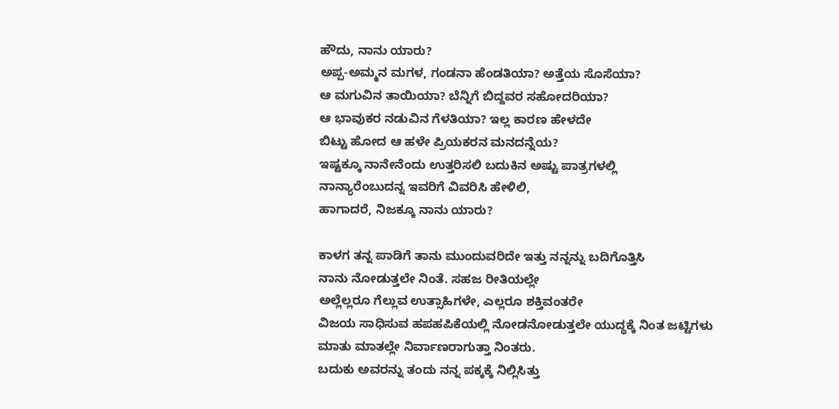ಹೌದು, ನಾನು ಯಾರು?
ಅಪ್ಪ-ಅಮ್ಮನ ಮಗಳ, ಗಂಡನಾ ಹೆಂಡತಿಯಾ? ಅತ್ತೆಯ ಸೊಸೆಯಾ?
ಆ ಮಗುವಿನ ತಾಯಿಯಾ? ಬೆನ್ನಿಗೆ ಬಿದ್ದವರ ಸಹೋದರಿಯಾ?
ಆ ಭಾವುಕರ ನಡುವಿನ ಗೆಳತಿಯಾ? ಇಲ್ಲ ಕಾರಣ ಹೇಳದೇ
ಬಿಟ್ಟು ಹೋದ ಆ ಹಳೇ ಪ್ರಿಯಕರನ ಮನದನ್ನೆಯ?
ಇಷ್ಟಕ್ಕೂ ನಾನೇನೆಂದು ಉತ್ತರಿಸಲಿ ಬದುಕಿನ ಅಷ್ಟು ಪಾತ್ರಗಳಲ್ಲಿ
ನಾನ್ಯಾರೆಂಬುದನ್ನ ಇವರಿಗೆ ವಿವರಿಸಿ ಹೇಳಿಲಿ,
ಹಾಗಾದರೆ, ನಿಜಕ್ಕೂ ನಾನು ಯಾರು?

ಕಾಳಗ ತನ್ನ ಪಾಡಿಗೆ ತಾನು ಮುಂದುವರಿದೇ ಇತ್ತು ನನ್ನನ್ನು ಬದಿಗೊತ್ತಿಸಿ
ನಾನು ನೋಡುತ್ತಲೇ ನಿಂತೆ. ಸಹಜ ರೀತಿಯಲ್ಲೇ
ಅಲ್ಲೆಲ್ಲರೂ ಗೆಲ್ಲುವ ಉತ್ಸಾಹಿಗಳೇ, ಎಲ್ಲರೂ ಶಕ್ತಿವಂತರೇ
ವಿಜಯ ಸಾಧಿಸುವ ಹಪಹಪಿಕೆಯಲ್ಲಿ ನೋಡನೋಡುತ್ತಲೇ ಯುದ್ಧಕ್ಕೆ ನಿಂತ ಜಟ್ಟಿಗಳು
ಮಾತು ಮಾತಲ್ಲೇ ನಿರ್ವಾಣರಾಗುತ್ತಾ ನಿಂತರು.
ಬದುಕು ಅವರನ್ನು ತಂದು ನನ್ನ ಪಕ್ಕಕ್ಕೆ ನಿಲ್ಲಿಸಿತ್ತು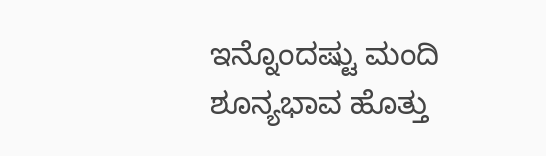ಇನ್ನೊಂದಷ್ಟು ಮಂದಿ ಶೂನ್ಯಭಾವ ಹೊತ್ತು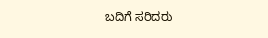ಬದಿಗೆ ಸರಿದರು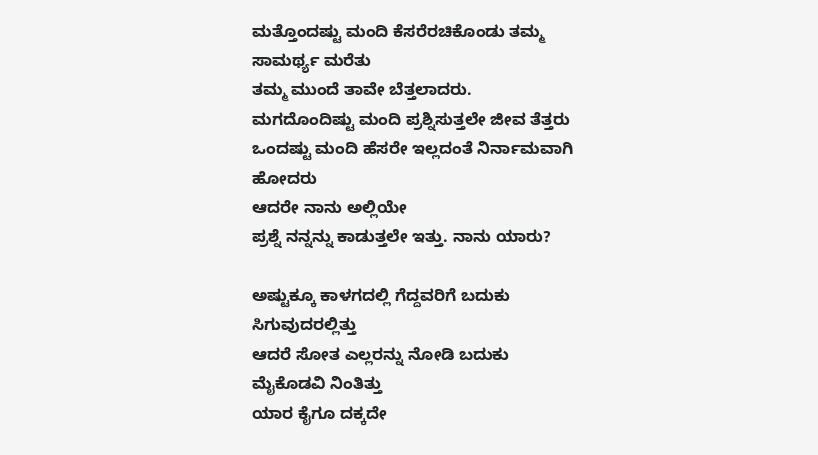ಮತ್ತೊಂದಷ್ಟು ಮಂದಿ ಕೆಸರೆರಚಿಕೊಂಡು ತಮ್ಮ ಸಾಮರ್ಥ್ಯ ಮರೆತು
ತಮ್ಮ ಮುಂದೆ ತಾವೇ ಬೆತ್ತಲಾದರು.
ಮಗದೊಂದಿಷ್ಟು ಮಂದಿ ಪ್ರಶ್ನಿಸುತ್ತಲೇ ಜೀವ ತೆತ್ತರು
ಒಂದಷ್ಟು ಮಂದಿ ಹೆಸರೇ ಇಲ್ಲದಂತೆ ನಿರ್ನಾಮವಾಗಿ ಹೋದರು
ಆದರೇ ನಾನು ಅಲ್ಲಿಯೇ
ಪ್ರಶ್ನೆ ನನ್ನನ್ನು ಕಾಡುತ್ತಲೇ ಇತ್ತು. ನಾನು ಯಾರು?

ಅಷ್ಟುಕ್ಕೂ ಕಾಳಗದಲ್ಲಿ ಗೆದ್ದವರಿಗೆ ಬದುಕು ಸಿಗುವುದರಲ್ಲಿತ್ತು
ಆದರೆ ಸೋತ ಎಲ್ಲರನ್ನು ನೋಡಿ ಬದುಕು ಮೈಕೊಡವಿ ನಿಂತಿತ್ತು
ಯಾರ ಕೈಗೂ ದಕ್ಕದೇ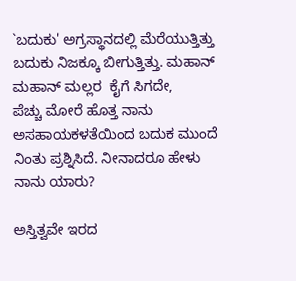`ಬದುಕು' ಅಗ್ರಸ್ಥಾನದಲ್ಲಿ ಮೆರೆಯುತ್ತಿತ್ತು
ಬದುಕು ನಿಜಕ್ಕೂ ಬೀಗುತ್ತಿತ್ತು. ಮಹಾನ್ ಮಹಾನ್ ಮಲ್ಲರ  ಕೈಗೆ ಸಿಗದೇ,
ಪೆಚ್ಚು ಮೋರೆ ಹೊತ್ತ ನಾನು ಅಸಹಾಯಕಳತೆಯಿಂದ ಬದುಕ ಮುಂದೆ
ನಿಂತು ಪ್ರಶ್ನಿಸಿದೆ. ನೀನಾದರೂ ಹೇಳು ನಾನು ಯಾರು?

ಅಸ್ತಿತ್ವವೇ ಇರದ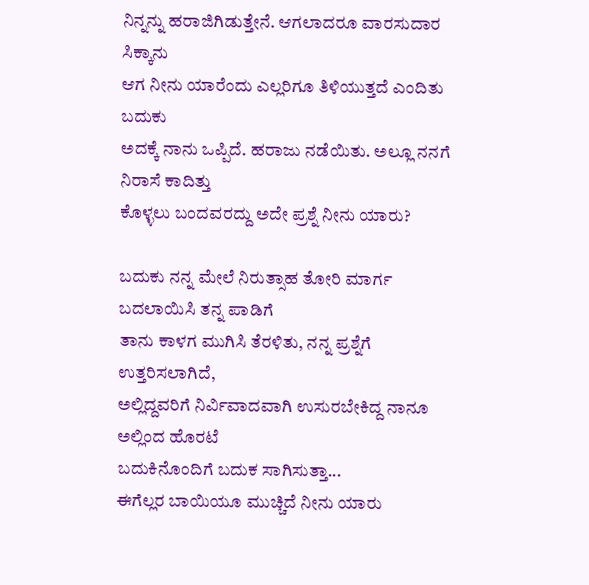ನಿನ್ನನ್ನು ಹರಾಜಿಗಿಡುತ್ತೇನೆ. ಆಗಲಾದರೂ ವಾರಸುದಾರ ಸಿಕ್ಕಾನು
ಆಗ ನೀನು ಯಾರೆಂದು ಎಲ್ಲರಿಗೂ ತಿಳಿಯುತ್ತದೆ ಎಂದಿತು ಬದುಕು
ಅದಕ್ಕೆ ನಾನು ಒಪ್ಪಿದೆ. ಹರಾಜು ನಡೆಯಿತು. ಅಲ್ಲೂ ನನಗೆ ನಿರಾಸೆ ಕಾದಿತ್ತು
ಕೊಳ್ಳಲು ಬಂದವರದ್ದು ಅದೇ ಪ್ರಶ್ನೆ ನೀನು ಯಾರು?

ಬದುಕು ನನ್ನ ಮೇಲೆ ನಿರುತ್ಸಾಹ ತೋರಿ ಮಾರ್ಗ ಬದಲಾಯಿಸಿ ತನ್ನ ಪಾಡಿಗೆ
ತಾನು ಕಾಳಗ ಮುಗಿಸಿ ತೆರಳಿತು, ನನ್ನ ಪ್ರಶ್ನೆಗೆ ಉತ್ತರಿಸಲಾಗಿದೆ,
ಅಲ್ಲಿದ್ದವರಿಗೆ ನಿರ್ವಿವಾದವಾಗಿ ಉಸುರಬೇಕಿದ್ದ ನಾನೂ ಅಲ್ಲಿಂದ ಹೊರಟೆ
ಬದುಕಿನೊಂದಿಗೆ ಬದುಕ ಸಾಗಿಸುತ್ತಾ...
ಈಗೆಲ್ಲರ ಬಾಯಿಯೂ ಮುಚ್ಚಿದೆ ನೀನು ಯಾರು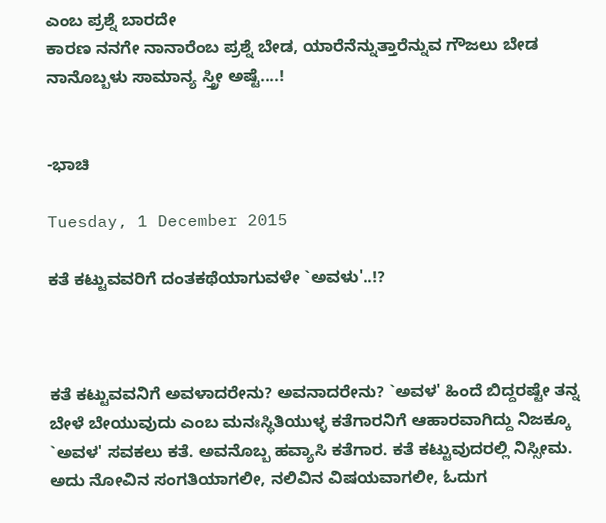ಎಂಬ ಪ್ರಶ್ನೆ ಬಾರದೇ
ಕಾರಣ ನನಗೇ ನಾನಾರೆಂಬ ಪ್ರಶ್ನೆ ಬೇಡ, ಯಾರೆನೆನ್ನುತ್ತಾರೆನ್ನುವ ಗೌಜಲು ಬೇಡ
ನಾನೊಬ್ಬಳು ಸಾಮಾನ್ಯ ಸ್ತ್ರೀ ಅಷ್ಟೆ....!


-ಭಾಚಿ

Tuesday, 1 December 2015

ಕತೆ ಕಟ್ಟುವವರಿಗೆ ದಂತಕಥೆಯಾಗುವಳೇ `ಅವಳು'..!?



ಕತೆ ಕಟ್ಟುವವನಿಗೆ ಅವಳಾದರೇನು? ಅವನಾದರೇನು? `ಅವಳ' ಹಿಂದೆ ಬಿದ್ದರಷ್ಟೇ ತನ್ನ ಬೇಳೆ ಬೇಯುವುದು ಎಂಬ ಮನಃಸ್ಥಿತಿಯುಳ್ಳ ಕತೆಗಾರನಿಗೆ ಆಹಾರವಾಗಿದ್ದು ನಿಜಕ್ಕೂ `ಅವಳ' ಸವಕಲು ಕತೆ. ಅವನೊಬ್ಬ ಹವ್ಯಾಸಿ ಕತೆಗಾರ. ಕತೆ ಕಟ್ಟುವುದರಲ್ಲಿ ನಿಸ್ಸೀಮ. ಅದು ನೋವಿನ ಸಂಗತಿಯಾಗಲೀ, ನಲಿವಿನ ವಿಷಯವಾಗಲೀ, ಓದುಗ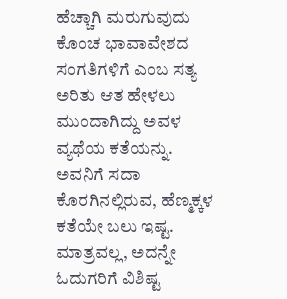ಹೆಚ್ಚಾಗಿ ಮರುಗುವುದು ಕೊಂಚ ಭಾವಾವೇಶದ ಸಂಗತಿಗಳಿಗೆ ಎಂಬ ಸತ್ಯ ಅರಿತು ಆತ ಹೇಳಲು ಮುಂದಾಗಿದ್ದು ಅವಳ ವ್ಯಥೆಯ ಕತೆಯನ್ನು. ಅವನಿಗೆ ಸದಾ ಕೊರಗಿನಲ್ಲಿರುವ, ಹೆಣ್ಮಕ್ಕಳ ಕತೆಯೇ ಬಲು ಇಷ್ಟ. ಮಾತ್ರವಲ್ಲ, ಅದನ್ನೇ ಓದುಗರಿಗೆ ವಿಶಿಷ್ಟ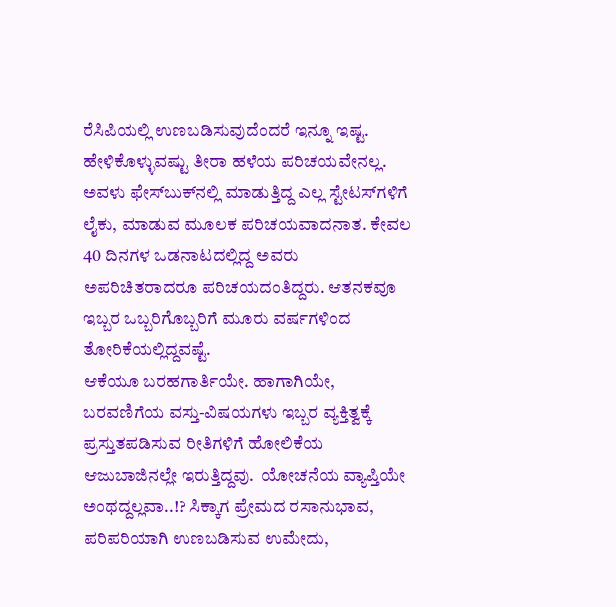ರೆಸಿಪಿಯಲ್ಲಿ ಉಣಬಡಿಸುವುದೆಂದರೆ ಇನ್ನೂ ಇಷ್ಟ.
ಹೇಳಿಕೊಳ್ಳುವಷ್ಟು ತೀರಾ ಹಳೆಯ ಪರಿಚಯವೇನಲ್ಲ. ಅವಳು ಫೇಸ್‍ಬುಕ್‍ನಲ್ಲಿ ಮಾಡುತ್ತಿದ್ದ ಎಲ್ಲ ಸ್ಟೇಟಸ್‍ಗಳಿಗೆ ಲೈಕು, ಮಾಡುವ ಮೂಲಕ ಪರಿಚಯವಾದನಾತ. ಕೇವಲ 40 ದಿನಗಳ ಒಡನಾಟದಲ್ಲಿದ್ದ ಅವರು ಅಪರಿಚಿತರಾದರೂ ಪರಿಚಯದಂತಿದ್ದರು. ಆತನಕವೂ ಇಬ್ಬರ ಒಬ್ಬರಿಗೊಬ್ಬರಿಗೆ ಮೂರು ವರ್ಷಗಳಿಂದ ತೋರಿಕೆಯಲ್ಲಿದ್ದವಷ್ಟೆ.
ಆಕೆಯೂ ಬರಹಗಾರ್ತಿಯೇ. ಹಾಗಾಗಿಯೇ, ಬರವಣಿಗೆಯ ವಸ್ತು-ವಿಷಯಗಳು ಇಬ್ಬರ ವ್ಯಕ್ತಿತ್ವಕ್ಕೆ ಪ್ರಸ್ತುತಪಡಿಸುವ ರೀತಿಗಳಿಗೆ ಹೋಲಿಕೆಯ ಆಜುಬಾಜಿನಲ್ಲೇ ಇರುತ್ತಿದ್ದವು.  ಯೋಚನೆಯ ವ್ಯಾಪ್ತಿಯೇ ಅಂಥದ್ದಲ್ಲವಾ..!? ಸಿಕ್ಕಾಗ ಪ್ರೇಮದ ರಸಾನುಭಾವ, ಪರಿಪರಿಯಾಗಿ ಉಣಬಡಿಸುವ ಉಮೇದು,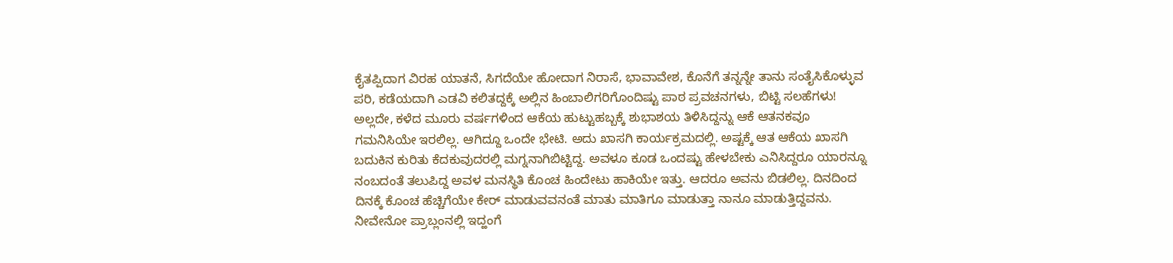ಕೈತಪ್ಪಿದಾಗ ವಿರಹ ಯಾತನೆ, ಸಿಗದೆಯೇ ಹೋದಾಗ ನಿರಾಸೆ, ಭಾವಾವೇಶ, ಕೊನೆಗೆ ತನ್ನನ್ನೇ ತಾನು ಸಂತೈಸಿಕೊಳ್ಳುವ ಪರಿ, ಕಡೆಯದಾಗಿ ಎಡವಿ ಕಲಿತದ್ದಕ್ಕೆ ಅಲ್ಲಿನ ಹಿಂಬಾಲಿಗರಿಗೊಂದಿಷ್ಟು ಪಾಠ ಪ್ರವಚನಗಳು, ಬಿಟ್ಟಿ ಸಲಹೆಗಳು!
ಅಲ್ಲದೇ, ಕಳೆದ ಮೂರು ವರ್ಷಗಳಿಂದ ಆಕೆಯ ಹುಟ್ಟುಹಬ್ಬಕ್ಕೆ ಶುಭಾಶಯ ತಿಳಿಸಿದ್ದನ್ನು ಆಕೆ ಆತನಕವೂ ಗಮನಿಸಿಯೇ ಇರಲಿಲ್ಲ. ಆಗಿದ್ದೂ ಒಂದೇ ಭೇಟಿ. ಅದು ಖಾಸಗಿ ಕಾರ್ಯಕ್ರಮದಲ್ಲಿ. ಅಷ್ಟಕ್ಕೆ ಆತ ಆಕೆಯ ಖಾಸಗಿ ಬದುಕಿನ ಕುರಿತು ಕೆದಕುವುದರಲ್ಲಿ ಮಗ್ನನಾಗಿಬಿಟ್ಟಿದ್ದ. ಅವಳೂ ಕೂಡ ಒಂದಷ್ಟು ಹೇಳಬೇಕು ಎನಿಸಿದ್ದರೂ ಯಾರನ್ನೂ ನಂಬದಂತೆ ತಲುಪಿದ್ದ ಅವಳ ಮನಸ್ಥಿತಿ ಕೊಂಚ ಹಿಂದೇಟು ಹಾಕಿಯೇ ಇತ್ತು. ಆದರೂ ಅವನು ಬಿಡಲಿಲ್ಲ. ದಿನದಿಂದ ದಿನಕ್ಕೆ ಕೊಂಚ ಹೆಚ್ಚಿಗೆಯೇ ಕೇರ್ ಮಾಡುವವನಂತೆ ಮಾತು ಮಾತಿಗೂ ಮಾಡುತ್ತಾ ನಾನೂ ಮಾಡುತ್ತಿದ್ದವನು. ನೀವೇನೋ ಪ್ರಾಬ್ಲಂನಲ್ಲಿ ಇದ್ಹಂಗೆ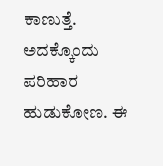ಕಾಣುತ್ತೆ. ಅದಕ್ಕೊಂದು ಪರಿಹಾರ ಹುಡುಕೋಣ. ಈ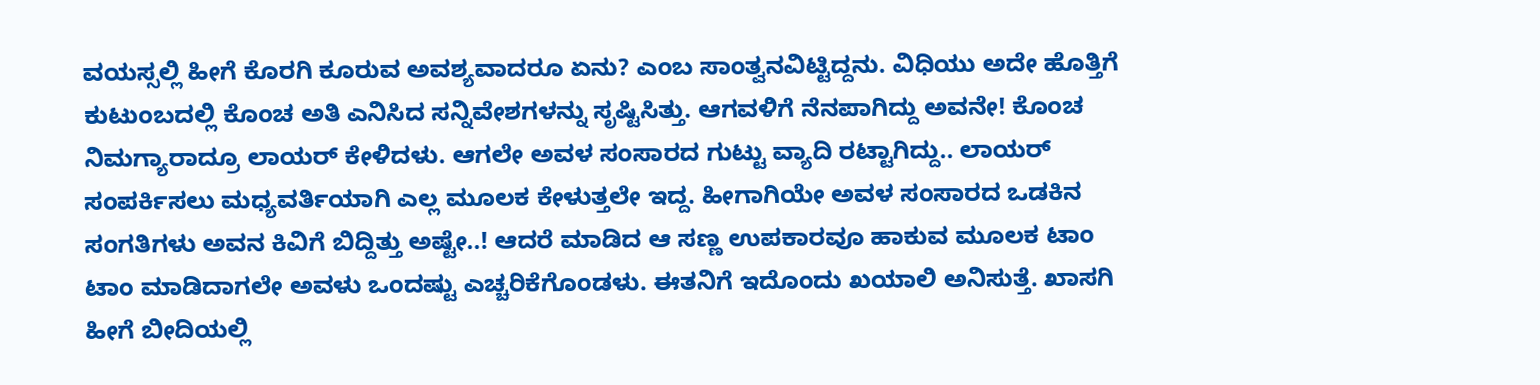ವಯಸ್ಸಲ್ಲಿ ಹೀಗೆ ಕೊರಗಿ ಕೂರುವ ಅವಶ್ಯವಾದರೂ ಏನು? ಎಂಬ ಸಾಂತ್ವನವಿಟ್ಟಿದ್ದನು. ವಿಧಿಯು ಅದೇ ಹೊತ್ತಿಗೆ ಕುಟುಂಬದಲ್ಲಿ ಕೊಂಚ ಅತಿ ಎನಿಸಿದ ಸನ್ನಿವೇಶಗಳನ್ನು ಸೃಷ್ಟಿಸಿತ್ತು. ಆಗವಳಿಗೆ ನೆನಪಾಗಿದ್ದು ಅವನೇ! ಕೊಂಚ ನಿಮಗ್ಯಾರಾದ್ರೂ ಲಾಯರ್ ಕೇಳಿದಳು. ಆಗಲೇ ಅವಳ ಸಂಸಾರದ ಗುಟ್ಟು ವ್ಯಾದಿ ರಟ್ಟಾಗಿದ್ದು.. ಲಾಯರ್  ಸಂಪರ್ಕಿಸಲು ಮಧ್ಯವರ್ತಿಯಾಗಿ ಎಲ್ಲ ಮೂಲಕ ಕೇಳುತ್ತಲೇ ಇದ್ದ. ಹೀಗಾಗಿಯೇ ಅವಳ ಸಂಸಾರದ ಒಡಕಿನ ಸಂಗತಿಗಳು ಅವನ ಕಿವಿಗೆ ಬಿದ್ದಿತ್ತು ಅಷ್ಟೇ..! ಆದರೆ ಮಾಡಿದ ಆ ಸಣ್ಣ ಉಪಕಾರವೂ ಹಾಕುವ ಮೂಲಕ ಟಾಂ ಟಾಂ ಮಾಡಿದಾಗಲೇ ಅವಳು ಒಂದಷ್ಟು ಎಚ್ಚರಿಕೆಗೊಂಡಳು. ಈತನಿಗೆ ಇದೊಂದು ಖಯಾಲಿ ಅನಿಸುತ್ತೆ. ಖಾಸಗಿ ಹೀಗೆ ಬೀದಿಯಲ್ಲಿ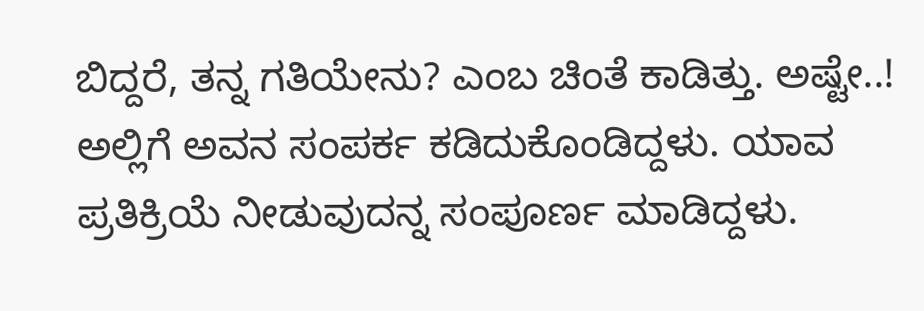ಬಿದ್ದರೆ, ತನ್ನ ಗತಿಯೇನು? ಎಂಬ ಚಿಂತೆ ಕಾಡಿತ್ತು. ಅಷ್ಟೇ..! ಅಲ್ಲಿಗೆ ಅವನ ಸಂಪರ್ಕ ಕಡಿದುಕೊಂಡಿದ್ದಳು. ಯಾವ ಪ್ರತಿಕ್ರಿಯೆ ನೀಡುವುದನ್ನ ಸಂಪೂರ್ಣ ಮಾಡಿದ್ದಳು.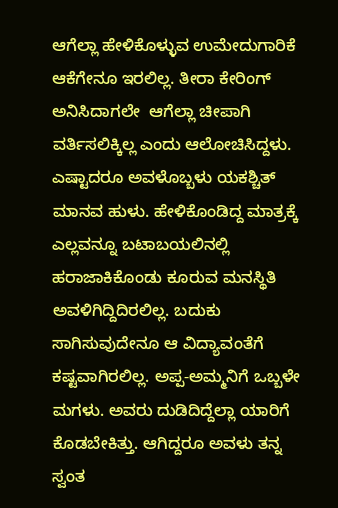ಆಗೆಲ್ಲಾ ಹೇಳಿಕೊಳ್ಳುವ ಉಮೇದುಗಾರಿಕೆ ಆಕೆಗೇನೂ ಇರಲಿಲ್ಲ. ತೀರಾ ಕೇರಿಂಗ್ ಅನಿಸಿದಾಗಲೇ  ಆಗೆಲ್ಲಾ ಚೀಪಾಗಿ ವರ್ತಿಸಲಿಕ್ಕಿಲ್ಲ ಎಂದು ಆಲೋಚಿಸಿದ್ದಳು. ಎಷ್ಟಾದರೂ ಅವಳೊಬ್ಬಳು ಯಕಶ್ಚಿತ್ ಮಾನವ ಹುಳು. ಹೇಳಿಕೊಂಡಿದ್ದ ಮಾತ್ರಕ್ಕೆ ಎಲ್ಲವನ್ನೂ ಬಟಾಬಯಲಿನಲ್ಲಿ ಹರಾಜಾಕಿಕೊಂಡು ಕೂರುವ ಮನಸ್ಥಿತಿ ಅವಳಿಗಿದ್ದಿದಿರಲಿಲ್ಲ. ಬದುಕು ಸಾಗಿಸುವುದೇನೂ ಆ ವಿದ್ಯಾವಂತೆಗೆ ಕಷ್ಟವಾಗಿರಲಿಲ್ಲ. ಅಪ್ಪ-ಅಮ್ಮನಿಗೆ ಒಬ್ಬಳೇ ಮಗಳು. ಅವರು ದುಡಿದಿದ್ದೆಲ್ಲಾ ಯಾರಿಗೆ ಕೊಡಬೇಕಿತ್ತು. ಆಗಿದ್ದರೂ ಅವಳು ತನ್ನ ಸ್ವಂತ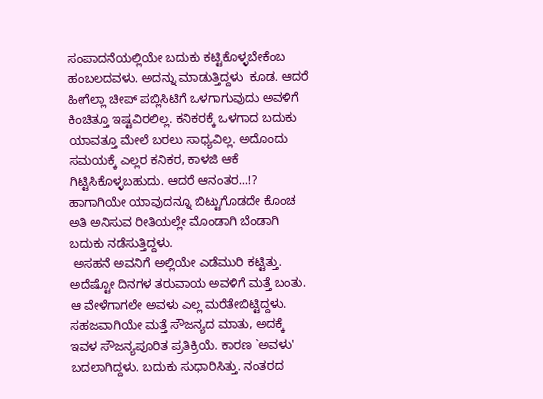ಸಂಪಾದನೆಯಲ್ಲಿಯೇ ಬದುಕು ಕಟ್ಟಿಕೊಳ್ಳಬೇಕೆಂಬ ಹಂಬಲದವಳು. ಅದನ್ನು ಮಾಡುತ್ತಿದ್ದಳು  ಕೂಡ. ಆದರೆ ಹೀಗೆಲ್ಲಾ ಚೀಪ್ ಪಬ್ಲಿಸಿಟಿಗೆ ಒಳಗಾಗುವುದು ಅವಳಿಗೆ ಕಿಂಚಿತ್ತೂ ಇಷ್ಟವಿರಲಿಲ್ಲ. ಕನಿಕರಕ್ಕೆ ಒಳಗಾದ ಬದುಕು ಯಾವತ್ತೂ ಮೇಲೆ ಬರಲು ಸಾಧ್ಯವಿಲ್ಲ. ಅದೊಂದು ಸಮಯಕ್ಕೆ ಎಲ್ಲರ ಕನಿಕರ, ಕಾಳಜಿ ಆಕೆ ಗಿಟ್ಟಿಸಿಕೊಳ್ಳಬಹುದು. ಆದರೆ ಆನಂತರ...!? ಹಾಗಾಗಿಯೇ ಯಾವುದನ್ನೂ ಬಿಟ್ಟುಗೊಡದೇ ಕೊಂಚ ಅತಿ ಅನಿಸುವ ರೀತಿಯಲ್ಲೇ ಮೊಂಡಾಗಿ ಬೆಂಡಾಗಿ ಬದುಕು ನಡೆಸುತ್ತಿದ್ದಳು.
 ಅಸಹನೆ ಅವನಿಗೆ ಅಲ್ಲಿಯೇ ಎಡೆಮುರಿ ಕಟ್ಟಿತ್ತು. ಅದೆಷ್ಟೋ ದಿನಗಳ ತರುವಾಯ ಅವಳಿಗೆ ಮತ್ತೆ ಬಂತು. ಆ ವೇಳೆಗಾಗಲೇ ಅವಳು ಎಲ್ಲ ಮರೆತೇಬಿಟ್ಟಿದ್ದಳು. ಸಹಜವಾಗಿಯೇ ಮತ್ತೆ ಸೌಜನ್ಯದ ಮಾತು, ಅದಕ್ಕೆ ಇವಳ ಸೌಜನ್ಯಪೂರಿತ ಪ್ರತಿಕ್ರಿಯೆ. ಕಾರಣ `ಅವಳು' ಬದಲಾಗಿದ್ದಳು. ಬದುಕು ಸುಧಾರಿಸಿತ್ತು. ನಂತರದ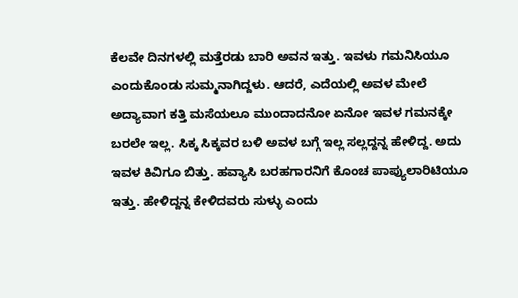ಕೆಲವೇ ದಿನಗಳಲ್ಲಿ ಮತ್ತೆರಡು ಬಾರಿ ಅವನ ಇತ್ತು. ಇವಳು ಗಮನಿಸಿಯೂ  ಎಂದುಕೊಂಡು ಸುಮ್ಮನಾಗಿದ್ದಳು. ಆದರೆ, ಎದೆಯಲ್ಲಿ ಅವಳ ಮೇಲೆ ಅದ್ಯಾವಾಗ ಕತ್ತಿ ಮಸೆಯಲೂ ಮುಂದಾದನೋ ಏನೋ ಇವಳ ಗಮನಕ್ಕೇ ಬರಲೇ ಇಲ್ಲ. ಸಿಕ್ಕ ಸಿಕ್ಕವರ ಬಳಿ ಅವಳ ಬಗ್ಗೆ ಇಲ್ಲ ಸಲ್ಲದ್ದನ್ನ ಹೇಳಿದ್ದ. ಅದು ಇವಳ ಕಿವಿಗೂ ಬಿತ್ತು. ಹವ್ಯಾಸಿ ಬರಹಗಾರನಿಗೆ ಕೊಂಚ ಪಾಪ್ಯುಲಾರಿಟಿಯೂ ಇತ್ತು. ಹೇಳಿದ್ದನ್ನ ಕೇಳಿದವರು ಸುಳ್ಳು ಎಂದು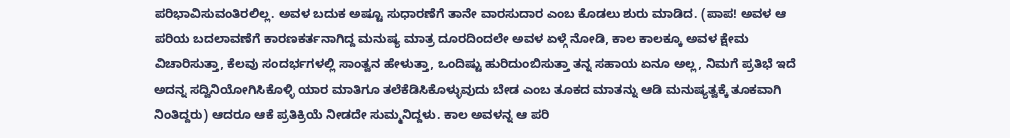ಪರಿಭಾವಿಸುವಂತಿರಲಿಲ್ಲ. ಅವಳ ಬದುಕ ಅಷ್ಟೂ ಸುಧಾರಣೆಗೆ ತಾನೇ ವಾರಸುದಾರ ಎಂಬ ಕೊಡಲು ಶುರು ಮಾಡಿದ. (ಪಾಪ! ಅವಳ ಆ ಪರಿಯ ಬದಲಾವಣೆಗೆ ಕಾರಣಕರ್ತನಾಗಿದ್ದ ಮನುಷ್ಯ ಮಾತ್ರ ದೂರದಿಂದಲೇ ಅವಳ ಏಳ್ಗೆ ನೋಡಿ, ಕಾಲ ಕಾಲಕ್ಕೂ ಅವಳ ಕ್ಷೇಮ ವಿಚಾರಿಸುತ್ತಾ, ಕೆಲವು ಸಂದರ್ಭಗಳಲ್ಲಿ ಸಾಂತ್ವನ ಹೇಳುತ್ತಾ, ಒಂದಿಷ್ಟು ಹುರಿದುಂಬಿಸುತ್ತಾ ತನ್ನ ಸಹಾಯ ಏನೂ ಅಲ್ಲ, ನಿಮಗೆ ಪ್ರತಿಭೆ ಇದೆ ಅದನ್ನ ಸದ್ವಿನಿಯೋಗಿಸಿಕೊಳ್ಳಿ ಯಾರ ಮಾತಿಗೂ ತಲೆಕೆಡಿಸಿಕೊಳ್ಳುವುದು ಬೇಡ ಎಂಬ ತೂಕದ ಮಾತನ್ನು ಆಡಿ ಮನುಷ್ಯತ್ವಕ್ಕೆ ತೂಕವಾಗಿ ನಿಂತಿದ್ದರು) ಆದರೂ ಆಕೆ ಪ್ರತಿಕ್ರಿಯೆ ನೀಡದೇ ಸುಮ್ಮನಿದ್ದಳು. ಕಾಲ ಅವಳನ್ನ ಆ ಪರಿ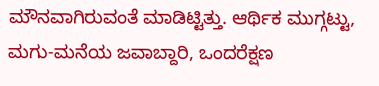ಮೌನವಾಗಿರುವಂತೆ ಮಾಡಿಟ್ಟಿತ್ತು. ಆರ್ಥಿಕ ಮುಗ್ಗಟ್ಟು, ಮಗು-ಮನೆಯ ಜವಾಬ್ದಾರಿ, ಒಂದರೆಕ್ಷಣ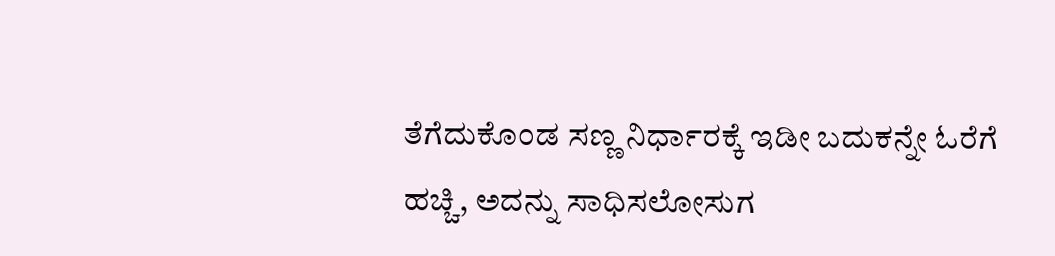ತೆಗೆದುಕೊಂಡ ಸಣ್ಣ ನಿರ್ಧಾರಕ್ಕೆ ಇಡೀ ಬದುಕನ್ನೇ ಓರೆಗೆ ಹಚ್ಚಿ, ಅದನ್ನು ಸಾಧಿಸಲೋಸುಗ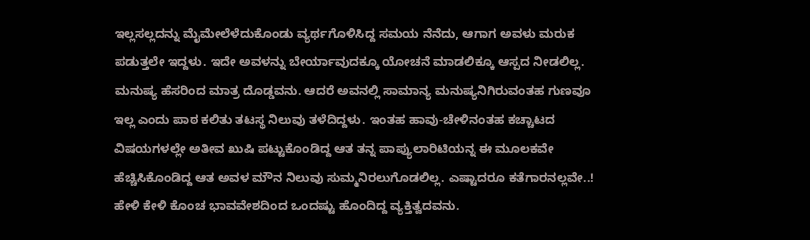ಇಲ್ಲಸಲ್ಲದನ್ನು ಮೈಮೇಲೆಳೆದುಕೊಂಡು ವ್ಯರ್ಥಗೊಳಿಸಿದ್ದ ಸಮಯ ನೆನೆದು, ಆಗಾಗ ಅವಳು ಮರುಕ ಪಡುತ್ತಲೇ ಇದ್ದಳು. ಇದೇ ಅವಳನ್ನು ಬೇರ್ಯಾವುದಕ್ಕೂ ಯೋಚನೆ ಮಾಡಲಿಕ್ಕೂ ಆಸ್ಪದ ನೀಡಲಿಲ್ಲ. ಮನುಷ್ಯ ಹೆಸರಿಂದ ಮಾತ್ರ ದೊಡ್ಡವನು. ಆದರೆ ಅವನಲ್ಲಿ ಸಾಮಾನ್ಯ ಮನುಷ್ಯನಿಗಿರುವಂತಹ ಗುಣವೂ ಇಲ್ಲ ಎಂದು ಪಾಠ ಕಲಿತು ತಟಸ್ಥ ನಿಲುವು ತಳೆದಿದ್ದಳು. ಇಂತಹ ಹಾವು-ಚೇಳಿನಂತಹ ಕಚ್ಚಾಟದ ವಿಷಯಗಳಲ್ಲೇ ಅತೀವ ಖುಷಿ ಪಟ್ಟುಕೊಂಡಿದ್ದ ಆತ ತನ್ನ ಪಾಪ್ಯುಲಾರಿಟಿಯನ್ನ ಈ ಮೂಲಕವೇ ಹೆಚ್ಚಿಸಿಕೊಂಡಿದ್ದ ಆತ ಅವಳ ಮೌನ ನಿಲುವು ಸುಮ್ಮನಿರಲುಗೊಡಲಿಲ್ಲ. ಎಷ್ಟಾದರೂ ಕತೆಗಾರನಲ್ಲವೇ..! ಹೇಳಿ ಕೇಳಿ ಕೊಂಚ ಭಾವವೇಶದಿಂದ ಒಂದಷ್ಟು ಹೊಂದಿದ್ದ ವ್ಯಕ್ತಿತ್ವದವನು.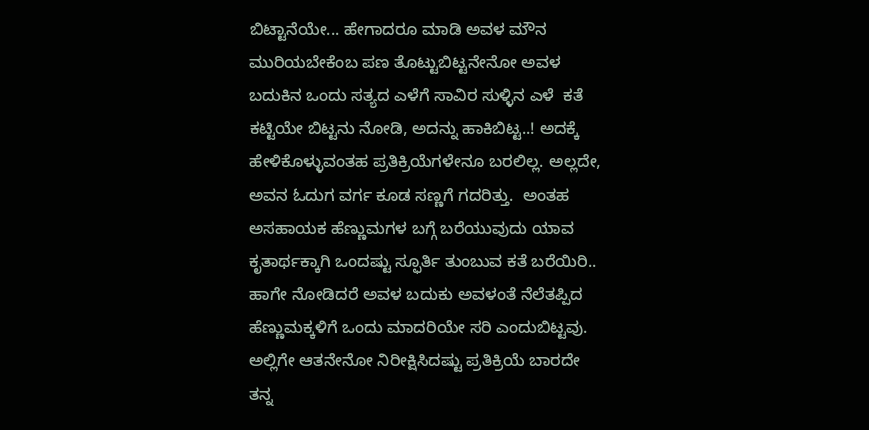ಬಿಟ್ಟಾನೆಯೇ... ಹೇಗಾದರೂ ಮಾಡಿ ಅವಳ ಮೌನ ಮುರಿಯಬೇಕೆಂಬ ಪಣ ತೊಟ್ಟುಬಿಟ್ಟನೇನೋ ಅವಳ ಬದುಕಿನ ಒಂದು ಸತ್ಯದ ಎಳೆಗೆ ಸಾವಿರ ಸುಳ್ಳಿನ ಎಳೆ  ಕತೆ ಕಟ್ಟಿಯೇ ಬಿಟ್ಟನು ನೋಡಿ, ಅದನ್ನು ಹಾಕಿಬಿಟ್ಟ..! ಅದಕ್ಕೆ ಹೇಳಿಕೊಳ್ಳುವಂತಹ ಪ್ರತಿಕ್ರಿಯೆಗಳೇನೂ ಬರಲಿಲ್ಲ. ಅಲ್ಲದೇ, ಅವನ ಓದುಗ ವರ್ಗ ಕೂಡ ಸಣ್ಣಗೆ ಗದರಿತ್ತು.  ಅಂತಹ ಅಸಹಾಯಕ ಹೆಣ್ಣುಮಗಳ ಬಗ್ಗೆ ಬರೆಯುವುದು ಯಾವ ಕೃತಾರ್ಥಕ್ಕಾಗಿ ಒಂದಷ್ಟು ಸ್ಫೂರ್ತಿ ತುಂಬುವ ಕತೆ ಬರೆಯಿರಿ.. ಹಾಗೇ ನೋಡಿದರೆ ಅವಳ ಬದುಕು ಅವಳಂತೆ ನೆಲೆತಪ್ಪಿದ ಹೆಣ್ಣುಮಕ್ಕಳಿಗೆ ಒಂದು ಮಾದರಿಯೇ ಸರಿ ಎಂದುಬಿಟ್ಟವು. ಅಲ್ಲಿಗೇ ಆತನೇನೋ ನಿರೀಕ್ಷಿಸಿದಷ್ಟು ಪ್ರತಿಕ್ರಿಯೆ ಬಾರದೇ ತನ್ನ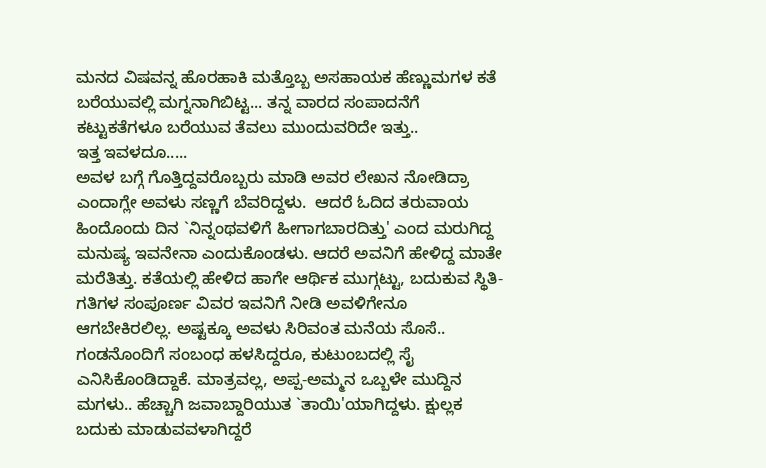ಮನದ ವಿಷವನ್ನ ಹೊರಹಾಕಿ ಮತ್ತೊಬ್ಬ ಅಸಹಾಯಕ ಹೆಣ್ಣುಮಗಳ ಕತೆ ಬರೆಯುವಲ್ಲಿ ಮಗ್ನನಾಗಿಬಿಟ್ಟ... ತನ್ನ ವಾರದ ಸಂಪಾದನೆಗೆ ಕಟ್ಟುಕತೆಗಳೂ ಬರೆಯುವ ತೆವಲು ಮುಂದುವರಿದೇ ಇತ್ತು..
ಇತ್ತ ಇವಳದೂ.....
ಅವಳ ಬಗ್ಗೆ ಗೊತ್ತಿದ್ದವರೊಬ್ಬರು ಮಾಡಿ ಅವರ ಲೇಖನ ನೋಡಿದ್ರಾ ಎಂದಾಗ್ಲೇ ಅವಳು ಸಣ್ಣಗೆ ಬೆವರಿದ್ದಳು.  ಆದರೆ ಓದಿದ ತರುವಾಯ ಹಿಂದೊಂದು ದಿನ `ನಿನ್ನಂಥವಳಿಗೆ ಹೀಗಾಗಬಾರದಿತ್ತು' ಎಂದ ಮರುಗಿದ್ದ ಮನುಷ್ಯ ಇವನೇನಾ ಎಂದುಕೊಂಡಳು. ಆದರೆ ಅವನಿಗೆ ಹೇಳಿದ್ದ ಮಾತೇ ಮರೆತಿತ್ತು. ಕತೆಯಲ್ಲಿ ಹೇಳಿದ ಹಾಗೇ ಆರ್ಥಿಕ ಮುಗ್ಗಟ್ಟು, ಬದುಕುವ ಸ್ಥಿತಿ-ಗತಿಗಳ ಸಂಪೂರ್ಣ ವಿವರ ಇವನಿಗೆ ನೀಡಿ ಅವಳಿಗೇನೂ ಆಗಬೇಕಿರಲಿಲ್ಲ. ಅಷ್ಟಕ್ಕೂ ಅವಳು ಸಿರಿವಂತ ಮನೆಯ ಸೊಸೆ.. ಗಂಡನೊಂದಿಗೆ ಸಂಬಂಧ ಹಳಸಿದ್ದರೂ, ಕುಟುಂಬದಲ್ಲಿ ಸೈ ಎನಿಸಿಕೊಂಡಿದ್ದಾಕೆ. ಮಾತ್ರವಲ್ಲ, ಅಪ್ಪ-ಅಮ್ಮನ ಒಬ್ಬಳೇ ಮುದ್ದಿನ ಮಗಳು.. ಹೆಚ್ಚಾಗಿ ಜವಾಬ್ದಾರಿಯುತ `ತಾಯಿ'ಯಾಗಿದ್ದಳು. ಕ್ಷುಲ್ಲಕ ಬದುಕು ಮಾಡುವವಳಾಗಿದ್ದರೆ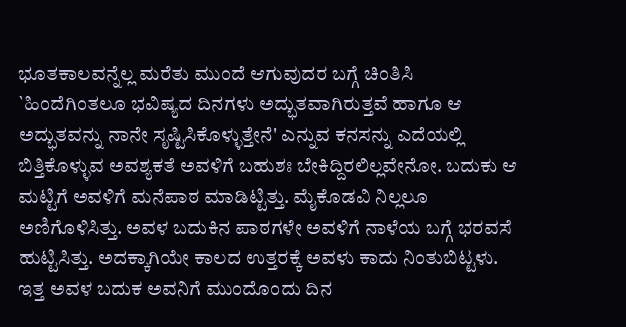ಭೂತಕಾಲವನ್ನೆಲ್ಲ ಮರೆತು ಮುಂದೆ ಆಗುವುದರ ಬಗ್ಗೆ ಚಿಂತಿಸಿ `ಹಿಂದೆಗಿಂತಲೂ ಭವಿಷ್ಯದ ದಿನಗಳು ಅದ್ಭುತವಾಗಿರುತ್ತವೆ ಹಾಗೂ ಆ ಅದ್ಭುತವನ್ನು ನಾನೇ ಸೃಷ್ಟಿಸಿಕೊಳ್ಳುತ್ತೇನೆ' ಎನ್ನುವ ಕನಸನ್ನು ಎದೆಯಲ್ಲಿ ಬಿತ್ತಿಕೊಳ್ಳುವ ಅವಶ್ಯಕತೆ ಅವಳಿಗೆ ಬಹುಶಃ ಬೇಕಿದ್ದಿರಲಿಲ್ಲವೇನೋ. ಬದುಕು ಆ ಮಟ್ಟಿಗೆ ಅವಳಿಗೆ ಮನೆಪಾಠ ಮಾಡಿಟ್ಟಿತ್ತು. ಮೈಕೊಡವಿ ನಿಲ್ಲಲೂ ಅಣಿಗೊಳಿಸಿತ್ತು. ಅವಳ ಬದುಕಿನ ಪಾಠಗಳೇ ಅವಳಿಗೆ ನಾಳೆಯ ಬಗ್ಗೆ ಭರವಸೆ ಹುಟ್ಟಿಸಿತ್ತು. ಅದಕ್ಕಾಗಿಯೇ ಕಾಲದ ಉತ್ತರಕ್ಕೆ ಅವಳು ಕಾದು ನಿಂತುಬಿಟ್ಟಳು. ಇತ್ತ ಅವಳ ಬದುಕ ಅವನಿಗೆ ಮುಂದೊಂದು ದಿನ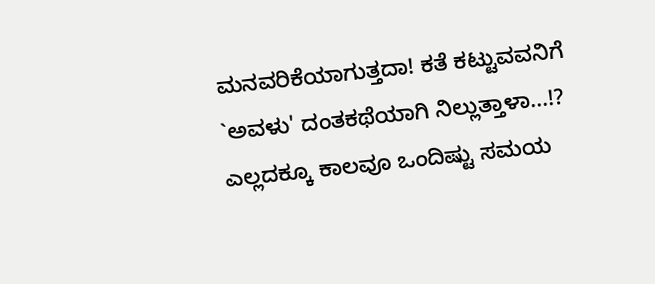ಮನವರಿಕೆಯಾಗುತ್ತದಾ! ಕತೆ ಕಟ್ಟುವವನಿಗೆ `ಅವಳು' ದಂತಕಥೆಯಾಗಿ ನಿಲ್ಲುತ್ತಾಳಾ...!? ಎಲ್ಲದಕ್ಕೂ ಕಾಲವೂ ಒಂದಿಷ್ಟು ಸಮಯ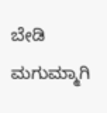ಬೇಡಿ ಮಗುಮ್ಮಾಗಿ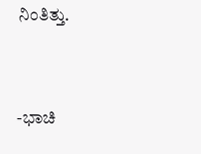ನಿಂತಿತ್ತು.


-ಭಾಚಿ